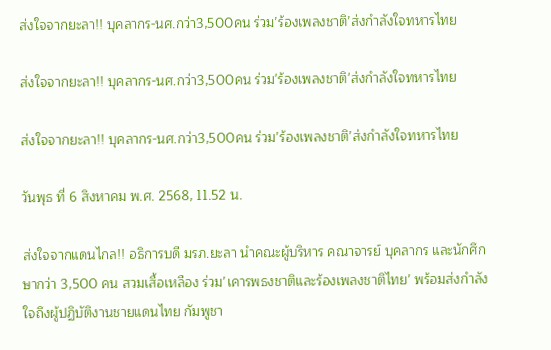ส่งใจจากยะลา!! บุคลากร-นศ.กว่า3,500คน ร่วม’ร้องเพลงชาติ’ส่งกำลังใจทหารไทย

ส่งใจจากยะลา!! บุคลากร-นศ.กว่า3,500คน ร่วม'ร้องเพลงชาติ'ส่งกำลังใจทหารไทย

ส่งใจจากยะลา!! บุคลากร-นศ.กว่า3,500คน ร่วม’ร้องเพลงชาติ’ส่งกำลังใจทหารไทย

วันพุธ ที่ 6 สิงหาคม พ.ศ. 2568, 11.52 น.

ส่งใจจากแดนไกล!! อธิการบดี มรภ.ยะลา นำคณะผู้บริหาร คณาจารย์ บุคลากร และนักศึกษากว่า 3,500 คน สวมเสื้อเหลือง ร่วม’เคารพธงชาติและร้องเพลงชาติไทย’ พร้อมส่งกำลังใจถึงผู้ปฏิบัติงานชายแดนไทย กัมพูชา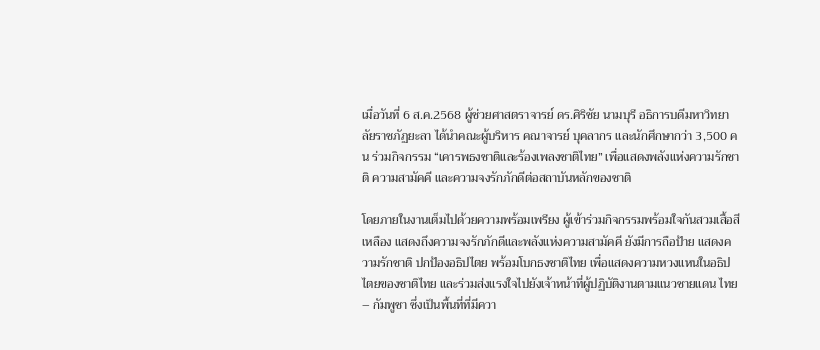เมื่อวันที่ 6 ส.ค.2568 ผู้ช่วยศาสตราจารย์ ดร.ศิริชัย นามบุรี อธิการบดีมหาวิทยาลัยราชภัฏยะลา ได้นำคณะผู้บริหาร คณาจารย์ บุคลากร และนักศึกษากว่า 3,500 คน ร่วมกิจกรรม “เคารพธงชาติและร้องเพลงชาติไทย” เพื่อแสดงพลังแห่งความรักชาติ ความสามัคคี และความจงรักภักดีต่อสถาบันหลักของชาติ

โดยภายในงานเต็มไปด้วยความพร้อมเพรียง ผู้เข้าร่วมกิจกรรมพร้อมใจกันสวมเสื้อสีเหลือง แสดงถึงความจงรักภักดีและพลังแห่งความสามัคคี ยังมีการถือป้าย แสดงความรักชาติ ปกป้องอธิปไตย พร้อมโบกธงชาติไทย เพื่อแสดงความหวงแหนในอธิปไตยของชาติไทย และร่วมส่งแรงใจไปยังเจ้าหน้าที่ผู้ปฏิบัติงานตามแนวชายแดน ไทย – กัมพูชา ซึ่งเป็นพื้นที่ที่มีควา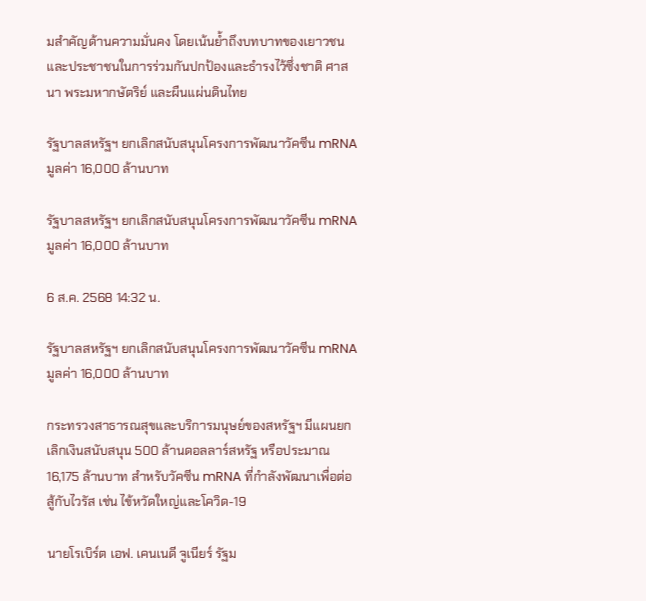มสำคัญด้านความมั่นคง โดยเน้นย้ำถึงบทบาทของเยาวชนและประชาชนในการร่วมกันปกป้องและธำรงไว้ซึ่งชาติ ศาสนา พระมหากษัตริย์ และผืนแผ่นดินไทย

รัฐบาลสหรัฐฯ ยกเลิกสนับสนุนโครงการพัฒนาวัคซีน mRNA มูลค่า 16,000 ล้านบาท

รัฐบาลสหรัฐฯ ยกเลิกสนับสนุนโครงการพัฒนาวัคซีน mRNA มูลค่า 16,000 ล้านบาท

6 ส.ค. 2568 14:32 น.

รัฐบาลสหรัฐฯ ยกเลิกสนับสนุนโครงการพัฒนาวัคซีน mRNA มูลค่า 16,000 ล้านบาท

กระทรวงสาธารณสุขและบริการมนุษย์ของสหรัฐฯ มีแผนยกเลิกเงินสนับสนุน 500 ล้านดอลลาร์สหรัฐ หรือประมาณ 16,175 ล้านบาท สำหรับวัคซีน mRNA ที่กำลังพัฒนาเพื่อต่อสู้กับไวรัส เช่น ไข้หวัดใหญ่และโควิด-19

นายโรเบิร์ต เอฟ. เคนเนดี จูเนียร์ รัฐม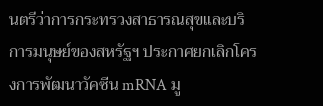นตรีว่าการกระทรวงสาธารณสุขและบริการมนุษย์ของสหรัฐฯ ประกาศยกเลิกโครงการพัฒนาวัคซีน mRNA มู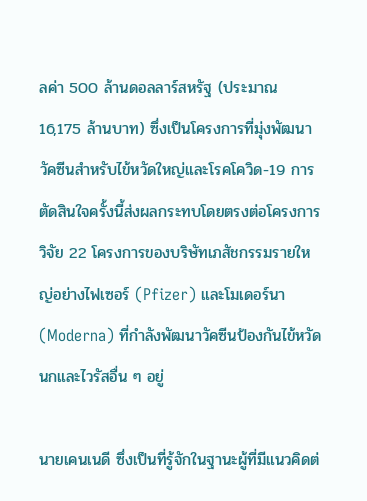ลค่า 500 ล้านดอลลาร์สหรัฐ (ประมาณ 16,175 ล้านบาท) ซึ่งเป็นโครงการที่มุ่งพัฒนาวัคซีนสำหรับไข้หวัดใหญ่และโรคโควิด-19 การตัดสินใจครั้งนี้ส่งผลกระทบโดยตรงต่อโครงการวิจัย 22 โครงการของบริษัทเภสัชกรรมรายใหญ่อย่างไฟเซอร์ (Pfizer) และโมเดอร์นา (Moderna) ที่กำลังพัฒนาวัคซีนป้องกันไข้หวัดนกและไวรัสอื่น ๆ อยู่

นายเคนเนดี ซึ่งเป็นที่รู้จักในฐานะผู้ที่มีแนวคิดต่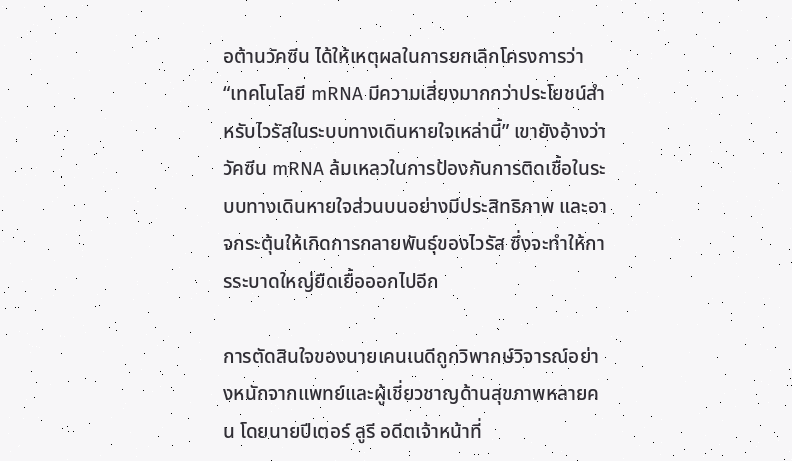อต้านวัคซีน ได้ให้เหตุผลในการยกเลิกโครงการว่า “เทคโนโลยี mRNA มีความเสี่ยงมากกว่าประโยชน์สำหรับไวรัสในระบบทางเดินหายใจเหล่านี้” เขายังอ้างว่าวัคซีน mRNA ล้มเหลวในการป้องกันการติดเชื้อในระบบทางเดินหายใจส่วนบนอย่างมีประสิทธิภาพ และอาจกระตุ้นให้เกิดการกลายพันธุ์ของไวรัส ซึ่งจะทำให้การระบาดใหญ่ยืดเยื้อออกไปอีก

การตัดสินใจของนายเคนเนดีถูกวิพากษ์วิจารณ์อย่างหนักจากแพทย์และผู้เชี่ยวชาญด้านสุขภาพหลายคน โดยนายปีเตอร์ ลูรี อดีตเจ้าหน้าที่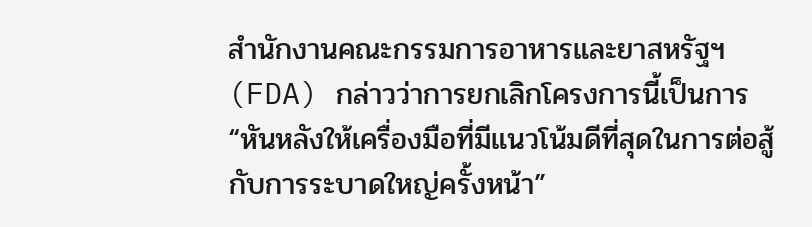สำนักงานคณะกรรมการอาหารและยาสหรัฐฯ (FDA) กล่าวว่าการยกเลิกโครงการนี้เป็นการ “หันหลังให้เครื่องมือที่มีแนวโน้มดีที่สุดในการต่อสู้กับการระบาดใหญ่ครั้งหน้า”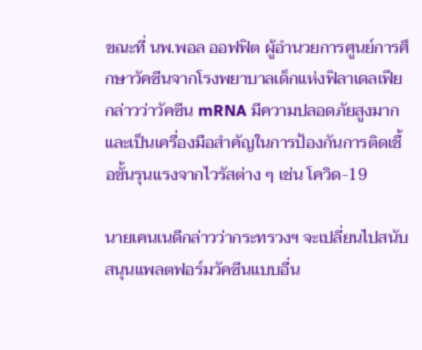ขณะที่ นพ.พอล ออฟฟิต ผู้อำนวยการศูนย์การศึกษาวัคซีนจากโรงพยาบาลเด็กแห่งฟิลาเดลเฟีย กล่าวว่าวัคซีน mRNA มีความปลอดภัยสูงมาก และเป็นเครื่องมือสำคัญในการป้องกันการติดเชื้อขั้นรุนแรงจากไวรัสต่าง ๆ เช่น โควิด-19

นายเคนเนดีกล่าวว่ากระทรวงฯ จะเปลี่ยนไปสนับสนุนแพลตฟอร์มวัคซีนแบบอื่น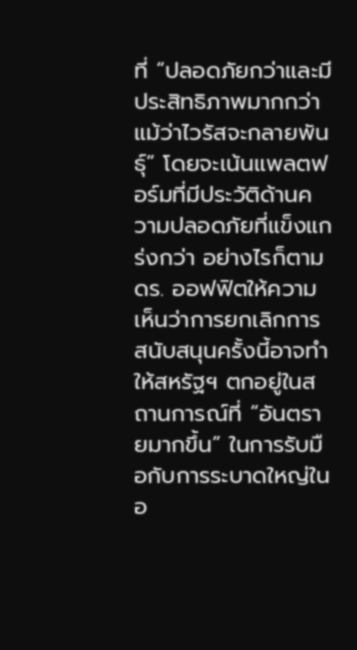ที่ “ปลอดภัยกว่าและมีประสิทธิภาพมากกว่า แม้ว่าไวรัสจะกลายพันธุ์” โดยจะเน้นแพลตฟอร์มที่มีประวัติด้านความปลอดภัยที่แข็งแกร่งกว่า อย่างไรก็ตาม ดร. ออฟฟิตให้ความเห็นว่าการยกเลิกการสนับสนุนครั้งนี้อาจทำให้สหรัฐฯ ตกอยู่ในสถานการณ์ที่ “อันตรายมากขึ้น” ในการรับมือกับการระบาดใหญ่ในอ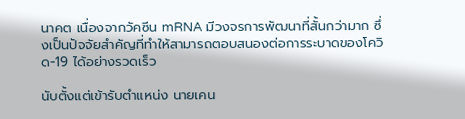นาคต เนื่องจากวัคซีน mRNA มีวงจรการพัฒนาที่สั้นกว่ามาก ซึ่งเป็นปัจจัยสำคัญที่ทำให้สามารถตอบสนองต่อการระบาดของโควิด-19 ได้อย่างรวดเร็ว

นับตั้งแต่เข้ารับตำแหน่ง นายเคน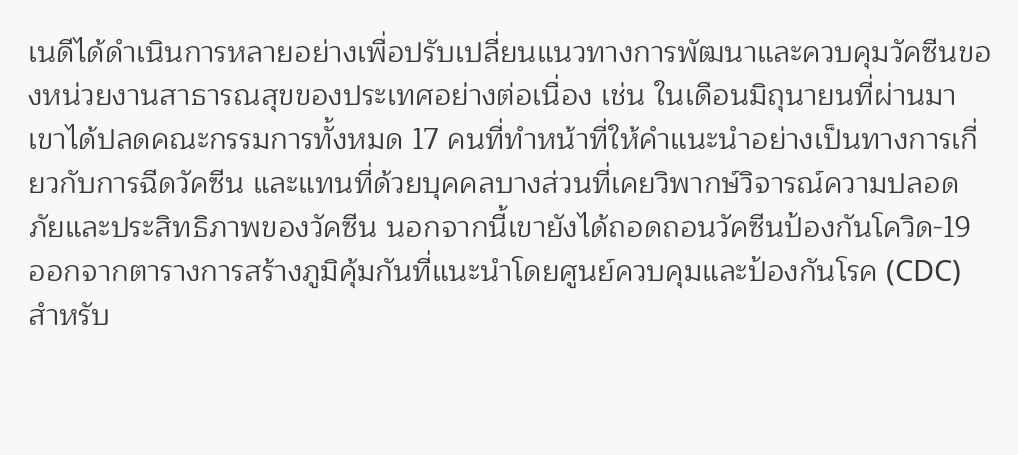เนดีได้ดำเนินการหลายอย่างเพื่อปรับเปลี่ยนแนวทางการพัฒนาและควบคุมวัคซีนของหน่วยงานสาธารณสุขของประเทศอย่างต่อเนื่อง เช่น ในเดือนมิถุนายนที่ผ่านมา เขาได้ปลดคณะกรรมการทั้งหมด 17 คนที่ทำหน้าที่ให้คำแนะนำอย่างเป็นทางการเกี่ยวกับการฉีดวัคซีน และแทนที่ด้วยบุคคลบางส่วนที่เคยวิพากษ์วิจารณ์ความปลอดภัยและประสิทธิภาพของวัคซีน นอกจากนี้เขายังได้ถอดถอนวัคซีนป้องกันโควิด-19 ออกจากตารางการสร้างภูมิคุ้มกันที่แนะนำโดยศูนย์ควบคุมและป้องกันโรค (CDC) สำหรับ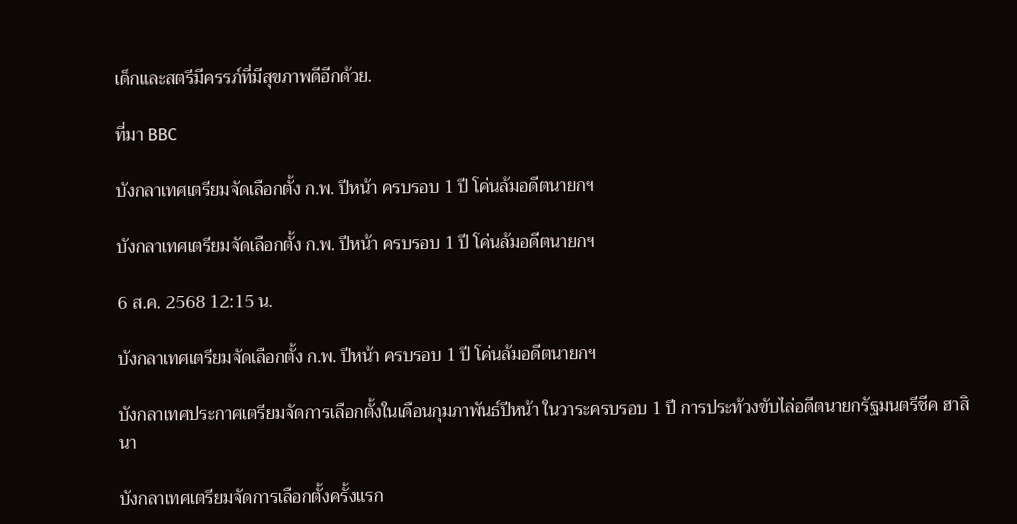เด็กและสตรีมีครรภ์ที่มีสุขภาพดีอีกด้วย.

ที่มา BBC

บังกลาเทศเตรียมจัดเลือกตั้ง ก.พ. ปีหน้า ครบรอบ 1 ปี โค่นล้มอดีตนายกฯ

บังกลาเทศเตรียมจัดเลือกตั้ง ก.พ. ปีหน้า ครบรอบ 1 ปี โค่นล้มอดีตนายกฯ

6 ส.ค. 2568 12:15 น.

บังกลาเทศเตรียมจัดเลือกตั้ง ก.พ. ปีหน้า ครบรอบ 1 ปี โค่นล้มอดีตนายกฯ

บังกลาเทศประกาศเตรียมจัดการเลือกตั้งในเดือนกุมภาพันธ์ปีหน้า ในวาระครบรอบ 1 ปี การประท้วงขับไล่อดีตนายกรัฐมนตรีชีค ฮาสินา

บังกลาเทศเตรียมจัดการเลือกตั้งครั้งแรก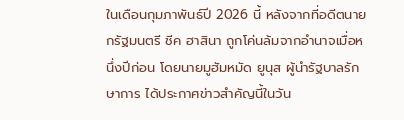ในเดือนกุมภาพันธ์ปี 2026 นี้ หลังจากที่อดีตนายกรัฐมนตรี ชีค ฮาสินา ถูกโค่นล้มจากอำนาจเมื่อหนึ่งปีก่อน โดยนายมูฮัมหมัด ยูนุส ผู้นำรัฐบาลรักษาการ ได้ประกาศข่าวสำคัญนี้ในวัน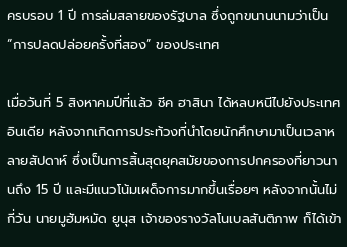ครบรอบ 1 ปี การล่มสลายของรัฐบาล ซึ่งถูกขนานนามว่าเป็น “การปลดปล่อยครั้งที่สอง” ของประเทศ

เมื่อวันที่ 5 สิงหาคมปีที่แล้ว ชีค ฮาสินา ได้หลบหนีไปยังประเทศอินเดีย หลังจากเกิดการประท้วงที่นำโดยนักศึกษามาเป็นเวลาหลายสัปดาห์ ซึ่งเป็นการสิ้นสุดยุคสมัยของการปกครองที่ยาวนานถึง 15 ปี และมีแนวโน้มเผด็จการมากขึ้นเรื่อยๆ หลังจากนั้นไม่กี่วัน นายมูฮัมหมัด ยูนุส เจ้าของรางวัลโนเบลสันติภาพ ก็ได้เข้า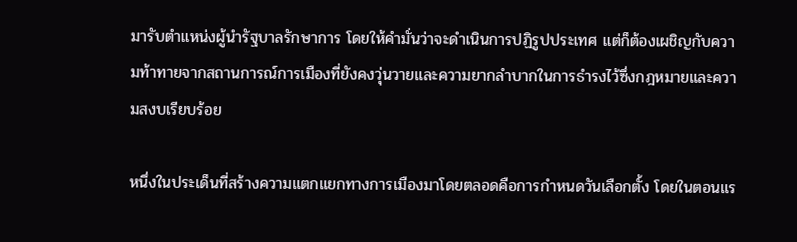มารับตำแหน่งผู้นำรัฐบาลรักษาการ โดยให้คำมั่นว่าจะดำเนินการปฏิรูปประเทศ แต่ก็ต้องเผชิญกับความท้าทายจากสถานการณ์การเมืองที่ยังคงวุ่นวายและความยากลำบากในการธำรงไว้ซึ่งกฎหมายและความสงบเรียบร้อย

หนึ่งในประเด็นที่สร้างความแตกแยกทางการเมืองมาโดยตลอดคือการกำหนดวันเลือกตั้ง โดยในตอนแร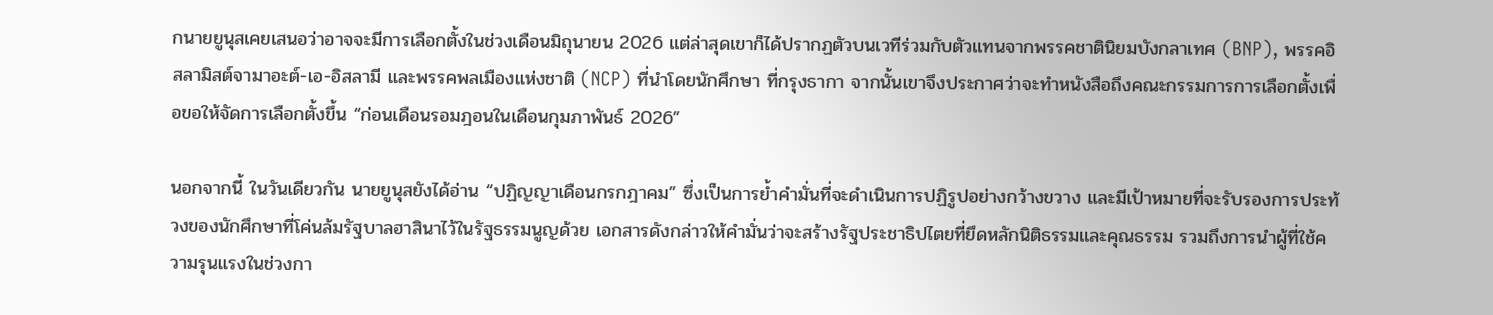กนายยูนุสเคยเสนอว่าอาจจะมีการเลือกตั้งในช่วงเดือนมิถุนายน 2026 แต่ล่าสุดเขาก็ได้ปรากฏตัวบนเวทีร่วมกับตัวแทนจากพรรคชาตินิยมบังกลาเทศ (BNP), พรรคอิสลามิสต์จามาอะต์-เอ-อิสลามี และพรรคพลเมืองแห่งชาติ (NCP) ที่นำโดยนักศึกษา ที่กรุงธากา จากนั้นเขาจึงประกาศว่าจะทำหนังสือถึงคณะกรรมการการเลือกตั้งเพื่อขอให้จัดการเลือกตั้งขึ้น “ก่อนเดือนรอมฎอนในเดือนกุมภาพันธ์ 2026”

นอกจากนี้ ในวันเดียวกัน นายยูนุสยังได้อ่าน “ปฏิญญาเดือนกรกฎาคม” ซึ่งเป็นการย้ำคำมั่นที่จะดำเนินการปฏิรูปอย่างกว้างขวาง และมีเป้าหมายที่จะรับรองการประท้วงของนักศึกษาที่โค่นล้มรัฐบาลฮาสินาไว้ในรัฐธรรมนูญด้วย เอกสารดังกล่าวให้คำมั่นว่าจะสร้างรัฐประชาธิปไตยที่ยึดหลักนิติธรรมและคุณธรรม รวมถึงการนำผู้ที่ใช้ความรุนแรงในช่วงกา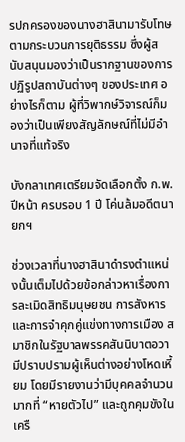รปกครองของนางฮาสินามารับโทษตามกระบวนการยุติธรรม ซึ่งผู้สนับสนุนมองว่าเป็นรากฐานของการปฏิรูปสถาบันต่างๆ ของประเทศ อย่างไรก็ตาม ผู้ที่วิพากษ์วิจารณ์ก็มองว่าเป็นเพียงสัญลักษณ์ที่ไม่มีอำนาจที่แท้จริง

บังกลาเทศเตรียมจัดเลือกตั้ง ก.พ. ปีหน้า ครบรอบ 1 ปี โค่นล้มอดีตนายกฯ

ช่วงเวลาที่นางฮาสินาดำรงตำแหน่งนั้นเต็มไปด้วยข้อกล่าวหาเรื่องการละเมิดสิทธิมนุษยชน การสังหารและการจำคุกคู่แข่งทางการเมือง สมาชิกในรัฐบาลพรรคสันนิบาตอวามีปราบปรามผู้เห็นต่างอย่างโหดเหี้ยม โดยมีรายงานว่ามีบุคคลจำนวนมากที่ “หายตัวไป” และถูกคุมขังในเครื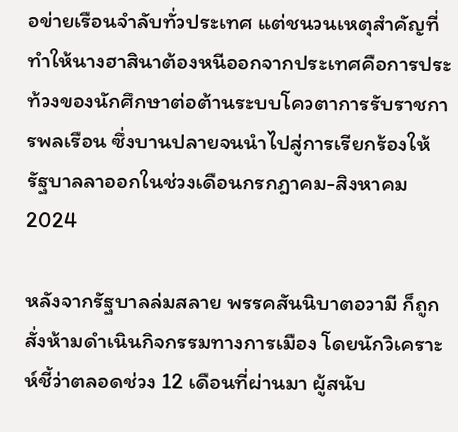อข่ายเรือนจำลับทั่วประเทศ แต่ชนวนเหตุสำคัญที่ทำให้นางฮาสินาต้องหนีออกจากประเทศคือการประท้วงของนักศึกษาต่อต้านระบบโควตาการรับราชการพลเรือน ซึ่งบานปลายจนนำไปสู่การเรียกร้องให้รัฐบาลลาออกในช่วงเดือนกรกฎาคม-สิงหาคม 2024

หลังจากรัฐบาลล่มสลาย พรรคสันนิบาตอวามี ก็ถูกสั่งห้ามดำเนินกิจกรรมทางการเมือง โดยนักวิเคราะห์ชี้ว่าตลอดช่วง 12 เดือนที่ผ่านมา ผู้สนับ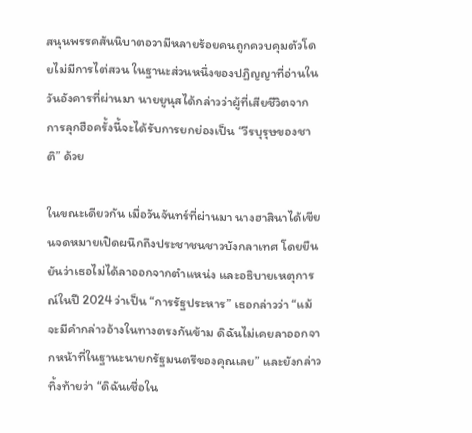สนุนพรรคสันนิบาตอวามีหลายร้อยคนถูกควบคุมตัวโดยไม่มีการไต่สวน ในฐานะส่วนหนึ่งของปฏิญญาที่อ่านในวันอังคารที่ผ่านมา นายยูนุสได้กล่าวว่าผู้ที่เสียชีวิตจากการลุกฮือครั้งนี้จะได้รับการยกย่องเป็น “วีรบุรุษของชาติ” ด้วย

ในขณะเดียวกัน เมื่อวันจันทร์ที่ผ่านมา นางฮาสินาได้เขียนจดหมายเปิดผนึกถึงประชาชนชาวบังกลาเทศ โดยยืนยันว่าเธอไม่ได้ลาออกจากตำแหน่ง และอธิบายเหตุการณ์ในปี 2024 ว่าเป็น “การรัฐประหาร” เธอกล่าวว่า “แม้จะมีคำกล่าวอ้างในทางตรงกันข้าม ดิฉันไม่เคยลาออกจากหน้าที่ในฐานะนายกรัฐมนตรีของคุณเลย” และยังกล่าวทิ้งท้ายว่า “ดิฉันเชื่อใน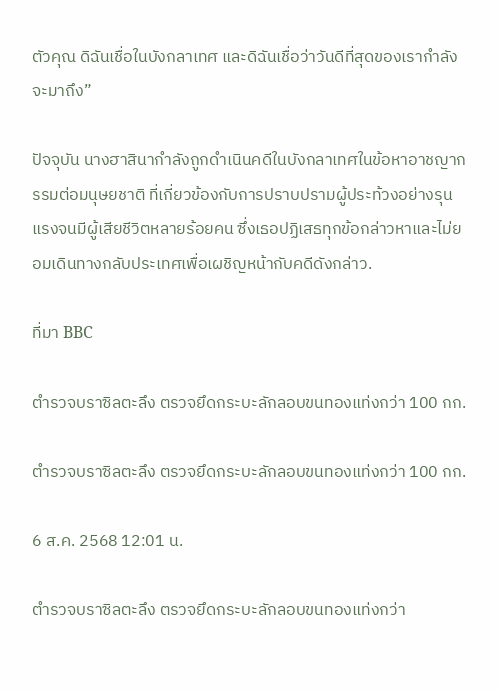ตัวคุณ ดิฉันเชื่อในบังกลาเทศ และดิฉันเชื่อว่าวันดีที่สุดของเรากำลังจะมาถึง”

ปัจจุบัน นางฮาสินากำลังถูกดำเนินคดีในบังกลาเทศในข้อหาอาชญากรรมต่อมนุษยชาติ ที่เกี่ยวข้องกับการปราบปรามผู้ประท้วงอย่างรุนแรงจนมีผู้เสียชีวิตหลายร้อยคน ซึ่งเธอปฏิเสธทุกข้อกล่าวหาและไม่ยอมเดินทางกลับประเทศเพื่อเผชิญหน้ากับคดีดังกล่าว.

ที่มา BBC

ตำรวจบราซิลตะลึง ตรวจยึดกระบะลักลอบขนทองแท่งกว่า 100 กก.

ตำรวจบราซิลตะลึง ตรวจยึดกระบะลักลอบขนทองแท่งกว่า 100 กก.

6 ส.ค. 2568 12:01 น.

ตำรวจบราซิลตะลึง ตรวจยึดกระบะลักลอบขนทองแท่งกว่า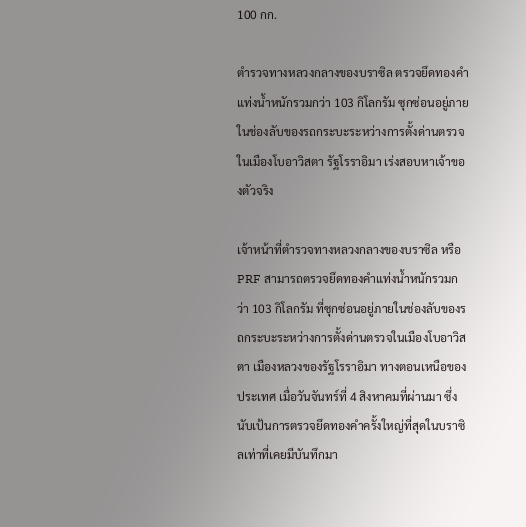100 กก.

ตำรวจทางหลวงกลางของบราซิล ตรวจยึดทองคำแท่งน้ำหนักรวมกว่า 103 กิโลกรัม ซุกซ่อนอยู่ภายในช่องลับของรถกระบะระหว่างการตั้งด่านตรวจในเมืองโบอาวิสตา รัฐโรราอิมา เร่งสอบหาเจ้าของตัวจริง

เจ้าหน้าที่ตำรวจทางหลวงกลางของบราซิล หรือ PRF สามารถตรวจยึดทองคำแท่งน้ำหนักรวมกว่า 103 กิโลกรัม ที่ซุกซ่อนอยู่ภายในช่องลับของรถกระบะระหว่างการตั้งด่านตรวจในเมืองโบอาวิสตา เมืองหลวงของรัฐโรราอิมา ทางตอนเหนือของประเทศ เมื่อวันจันทร์ที่ 4 สิงหาคมที่ผ่านมา ซึ่งนับเป้นการตรวจยึดทองคำครั้งใหญ่ที่สุดในบราซิลเท่าที่เคยมีบันทึกมา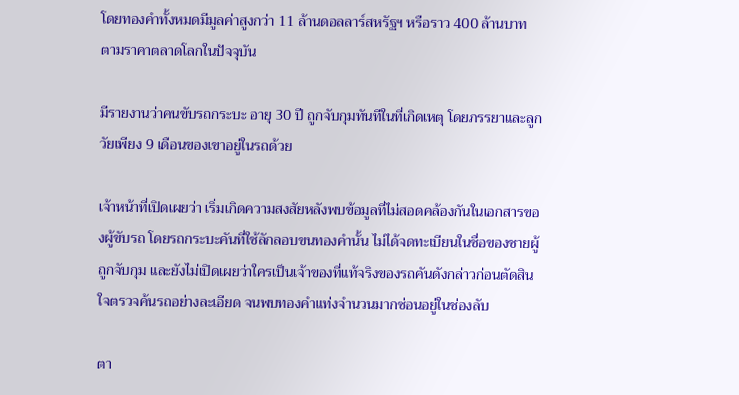โดยทองคำทั้งหมดมีมูลค่าสูงกว่า 11 ล้านดอลลาร์สหรัฐฯ หรือราว 400 ล้านบาท ตามราคาตลาดโลกในปัจจุบัน

มีรายงานว่าคนขับรถกระบะ อายุ 30 ปี ถูกจับกุมทันทีในที่เกิดเหตุ โดยภรรยาและลูกวัยเพียง 9 เดือนของเขาอยู่ในรถด้วย

เจ้าหน้าที่เปิดเผยว่า เริ่มเกิดความสงสัยหลังพบข้อมูลที่ไม่สอดคล้องกันในเอกสารของผู้ขับรถ โดยรถกระบะคันที่ใช้ลักลอบขนทองคำนั้น ไม่ได้จดทะเบียนในชื่อของชายผู้ถูกจับกุม และยังไม่เปิดเผยว่าใครเป็นเจ้าของที่แท้จริงของรถคันดังกล่าวก่อนตัดสินใจตรวจค้นรถอย่างละเอียด จนพบทองคำแท่งจำนวนมากซ่อนอยู่ในช่องลับ

ตา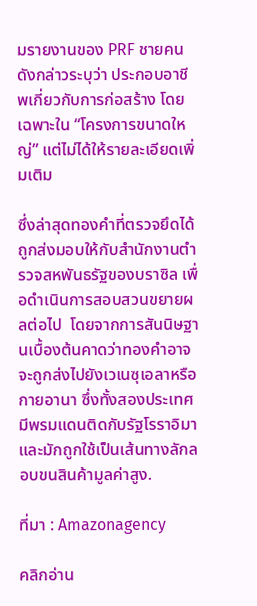มรายงานของ PRF ชายคนดังกล่าวระบุว่า ประกอบอาชีพเกี่ยวกับการก่อสร้าง โดยเฉพาะใน “โครงการขนาดใหญ่” แต่ไม่ได้ให้รายละเอียดเพิ่มเติม

ซึ่งล่าสุดทองคำที่ตรวจยึดได้ถูกส่งมอบให้กับสำนักงานตำรวจสหพันธรัฐของบราซิล เพื่อดำเนินการสอบสวนขยายผลต่อไป  โดยจากการสันนิษฐานเบื้องต้นคาดว่าทองคำอาจจะถูกส่งไปยังเวเนซุเอลาหรือกายอานา ซึ่งทั้งสองประเทศมีพรมแดนติดกับรัฐโรราอิมา และมักถูกใช้เป็นเส้นทางลักลอบขนสินค้ามูลค่าสูง.

ที่มา : Amazonagency

คลิกอ่าน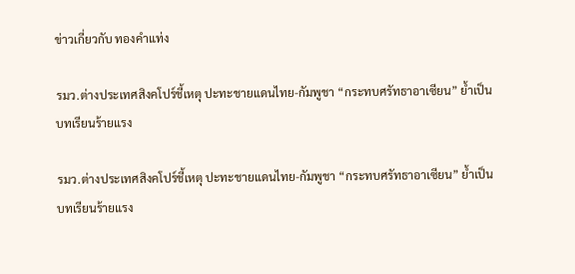ข่าวเกี่ยวกับ ทองคำแท่ง

รมว.ต่างประเทศสิงคโปร์ชี้เหตุ ปะทะชายแดนไทย-กัมพูชา “กระทบศรัทธาอาเซียน” ย้ำเป็นบทเรียนร้ายแรง

รมว.ต่างประเทศสิงคโปร์ชี้เหตุ ปะทะชายแดนไทย-กัมพูชา “กระทบศรัทธาอาเซียน” ย้ำเป็นบทเรียนร้ายแรง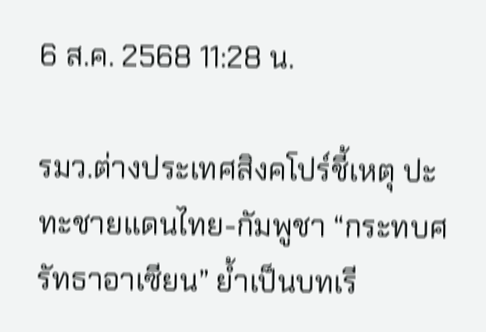6 ส.ค. 2568 11:28 น.

รมว.ต่างประเทศสิงคโปร์ชี้เหตุ ปะทะชายแดนไทย-กัมพูชา “กระทบศรัทธาอาเซียน” ย้ำเป็นบทเรี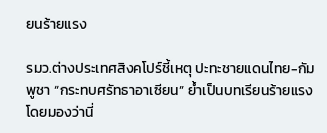ยนร้ายแรง

รมว.ต่างประเทศสิงคโปร์ชี้เหตุ ปะทะชายแดนไทย-กัมพูชา “กระทบศรัทธาอาเซียน” ย้ำเป็นบทเรียนร้ายแรง โดยมองว่านี่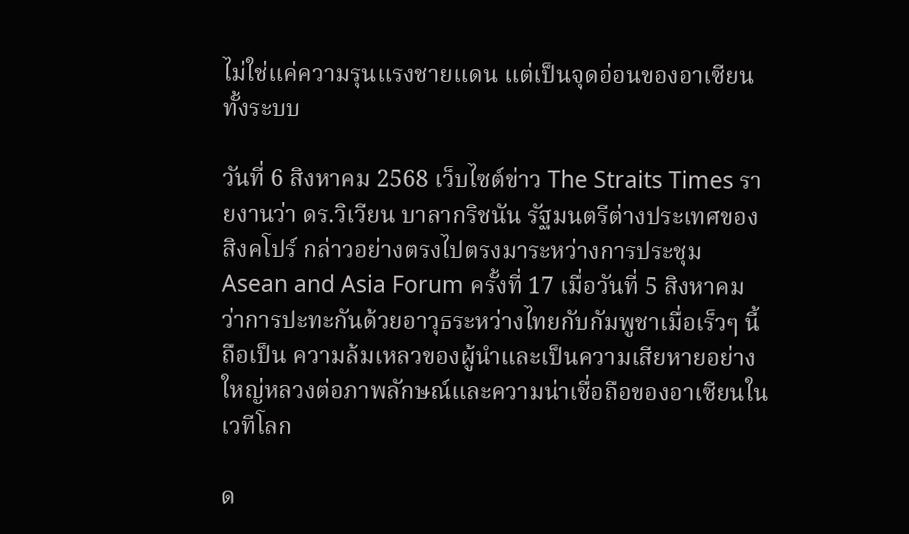ไม่ใช่แค่ความรุนแรงชายแดน แต่เป็นจุดอ่อนของอาเซียนทั้งระบบ

วันที่ 6 สิงหาคม 2568 เว็บไซต์ข่าว The Straits Times รายงานว่า ดร.วิเวียน บาลากริชนัน รัฐมนตรีต่างประเทศของสิงคโปร์ กล่าวอย่างตรงไปตรงมาระหว่างการประชุม Asean and Asia Forum ครั้งที่ 17 เมื่อวันที่ 5 สิงหาคม ว่าการปะทะกันด้วยอาวุธระหว่างไทยกับกัมพูชาเมื่อเร็วๆ นี้ ถือเป็น ความล้มเหลวของผู้นำและเป็นความเสียหายอย่างใหญ่หลวงต่อภาพลักษณ์และความน่าเชื่อถือของอาเซียนในเวทีโลก

ด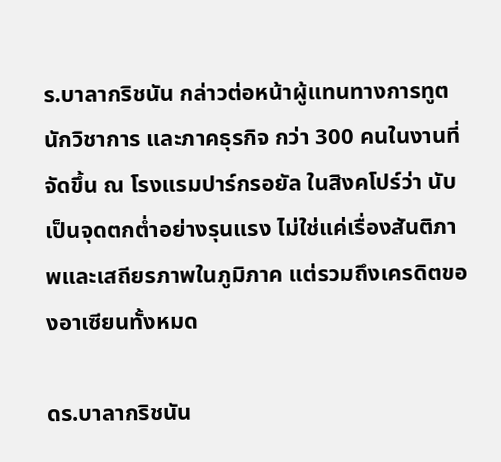ร.บาลากริชนัน กล่าวต่อหน้าผู้แทนทางการทูต นักวิชาการ และภาคธุรกิจ กว่า 300 คนในงานที่จัดขึ้น ณ โรงแรมปาร์กรอยัล ในสิงคโปร์ว่า นับเป็นจุดตกต่ำอย่างรุนแรง ไม่ใช่แค่เรื่องสันติภาพและเสถียรภาพในภูมิภาค แต่รวมถึงเครดิตของอาเซียนทั้งหมด

ดร.บาลากริชนัน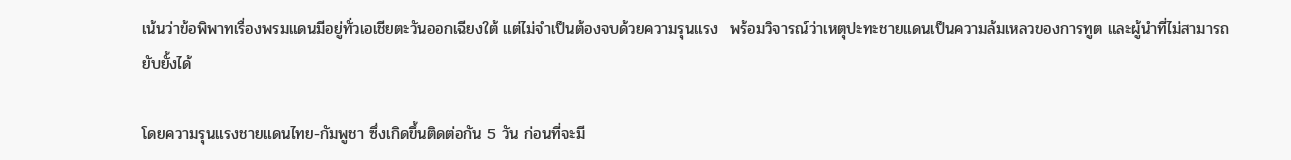เน้นว่าข้อพิพาทเรื่องพรมแดนมีอยู่ทั่วเอเชียตะวันออกเฉียงใต้ แต่ไม่จำเป็นต้องจบด้วยความรุนแรง  พร้อมวิจารณ์ว่าเหตุปะทะชายแดนเป็นความล้มเหลวของการทูต และผู้นำที่ไม่สามารถยับยั้งได้

โดยความรุนแรงชายแดนไทย-กัมพูชา ซึ่งเกิดขึ้นติดต่อกัน 5 วัน ก่อนที่จะมี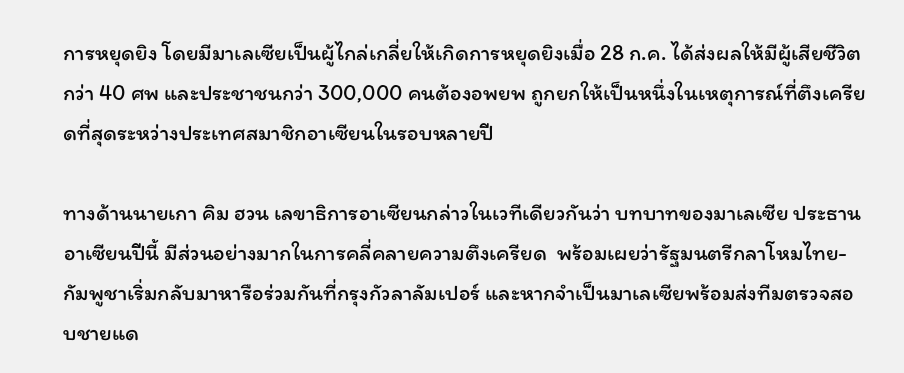การหยุดยิง โดยมีมาเลเซียเป็นผู้ไกล่เกลี่ยให้เกิดการหยุดยิงเมื่อ 28 ก.ค. ได้ส่งผลให้มีผู้เสียชีวิตกว่า 40 ศพ และประชาชนกว่า 300,000 คนต้องอพยพ ถูกยกให้เป็นหนึ่งในเหตุการณ์ที่ตึงเครียดที่สุดระหว่างประเทศสมาชิกอาเซียนในรอบหลายปี

ทางด้านนายเกา คิม ฮวน เลขาธิการอาเซียนกล่าวในเวทีเดียวกันว่า บทบาทของมาเลเซีย ประธานอาเซียนปีนี้ มีส่วนอย่างมากในการคลี่คลายความตึงเครียด  พร้อมเผยว่ารัฐมนตรีกลาโหมไทย-กัมพูชาเริ่มกลับมาหารือร่วมกันที่กรุงกัวลาลัมเปอร์ และหากจำเป็นมาเลเซียพร้อมส่งทีมตรวจสอบชายแด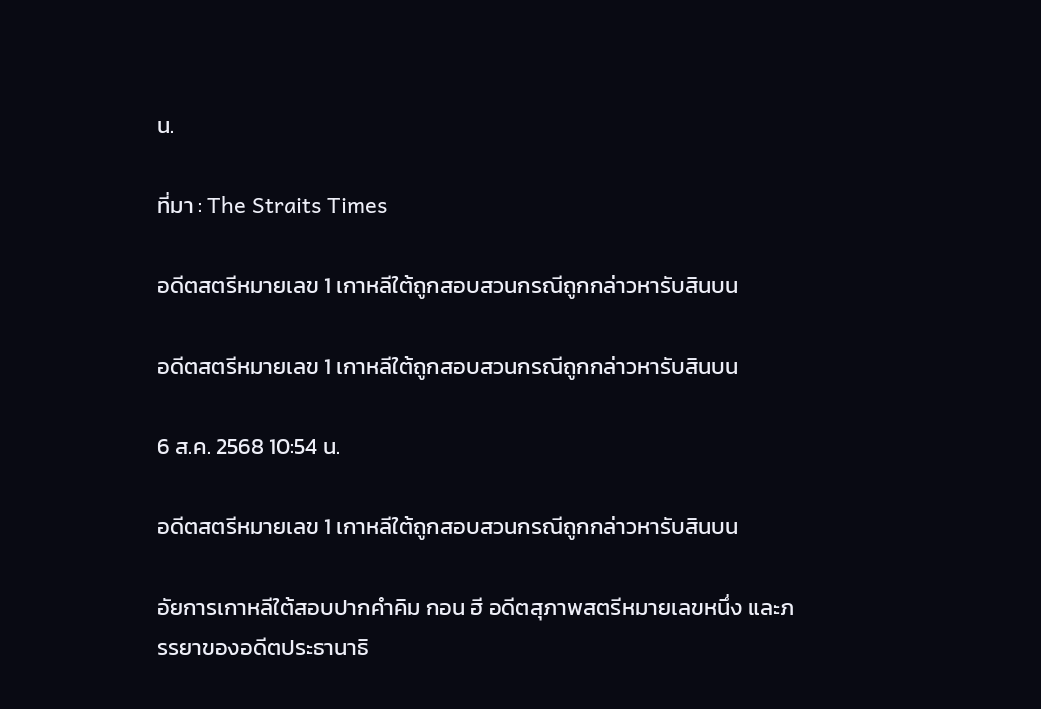น.

ที่มา : The Straits Times

อดีตสตรีหมายเลข 1 เกาหลีใต้ถูกสอบสวนกรณีถูกกล่าวหารับสินบน

อดีตสตรีหมายเลข 1 เกาหลีใต้ถูกสอบสวนกรณีถูกกล่าวหารับสินบน

6 ส.ค. 2568 10:54 น.

อดีตสตรีหมายเลข 1 เกาหลีใต้ถูกสอบสวนกรณีถูกกล่าวหารับสินบน

อัยการเกาหลีใต้สอบปากคำคิม กอน ฮี อดีตสุภาพสตรีหมายเลขหนึ่ง และภรรยาของอดีตประธานาธิ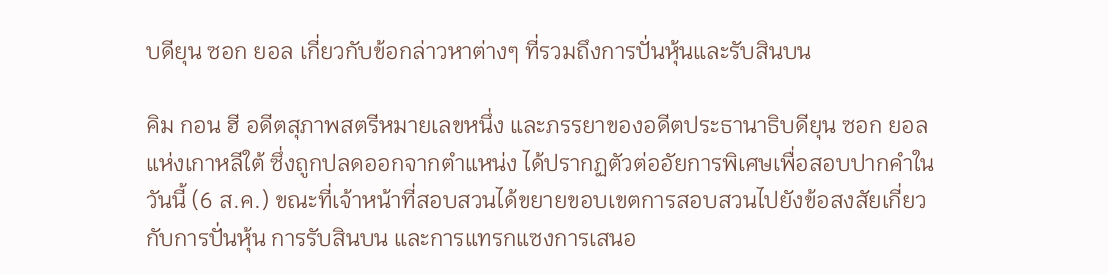บดียุน ซอก ยอล เกี่ยวกับข้อกล่าวหาต่างๆ ที่รวมถึงการปั่นหุ้นและรับสินบน

คิม กอน ฮี อดีตสุภาพสตรีหมายเลขหนึ่ง และภรรยาของอดีตประธานาธิบดียุน ซอก ยอล แห่งเกาหลีใต้ ซึ่งถูกปลดออกจากตำแหน่ง ได้ปรากฏตัวต่ออัยการพิเศษเพื่อสอบปากคำในวันนี้ (6 ส.ค.) ขณะที่เจ้าหน้าที่สอบสวนได้ขยายขอบเขตการสอบสวนไปยังข้อสงสัยเกี่ยวกับการปั่นหุ้น การรับสินบน และการแทรกแซงการเสนอ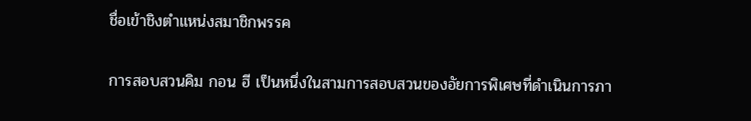ชื่อเข้าชิงตำแหน่งสมาชิกพรรค

การสอบสวนคิม กอน ฮี เป็นหนึ่งในสามการสอบสวนของอัยการพิเศษที่ดำเนินการภา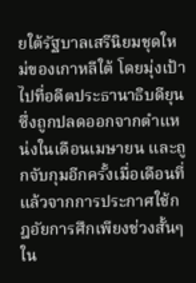ยใต้รัฐบาลเสรีนิยมชุดใหม่ของเกาหลีใต้ โดยมุ่งเป้าไปที่อดีตประธานาธิบดียุน ซึ่งถูกปลดออกจากตำแหน่งในเดือนเมษายน และถูกจับกุมอีกครั้งเมื่อเดือนที่แล้วจากการประกาศใช้กฎอัยการศึกเพียงช่วงสั้นๆ ใน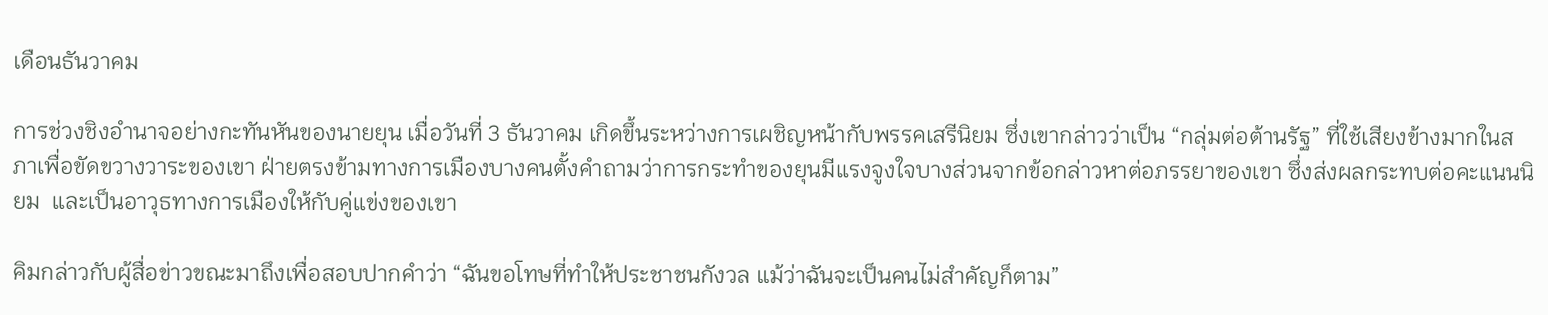เดือนธันวาคม

การช่วงชิงอำนาจอย่างกะทันหันของนายยุน เมื่อวันที่ 3 ธันวาคม เกิดขึ้นระหว่างการเผชิญหน้ากับพรรคเสรีนิยม ซึ่งเขากล่าวว่าเป็น “กลุ่มต่อต้านรัฐ” ที่ใช้เสียงข้างมากในสภาเพื่อขัดขวางวาระของเขา ฝ่ายตรงข้ามทางการเมืองบางคนตั้งคำถามว่าการกระทำของยุนมีแรงจูงใจบางส่วนจากข้อกล่าวหาต่อภรรยาของเขา ซึ่งส่งผลกระทบต่อคะแนนนิยม  และเป็นอาวุธทางการเมืองให้กับคู่แข่งของเขา

คิมกล่าวกับผู้สื่อข่าวขณะมาถึงเพื่อสอบปากคำว่า “ฉันขอโทษที่ทำให้ประชาชนกังวล แม้ว่าฉันจะเป็นคนไม่สำคัญก็ตาม”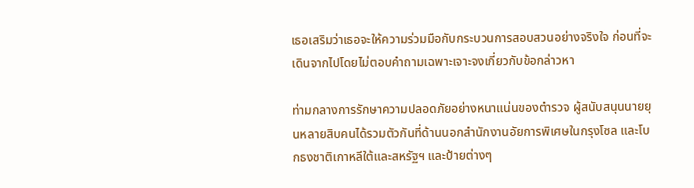เธอเสริมว่าเธอจะให้ความร่วมมือกับกระบวนการสอบสวนอย่างจริงใจ ก่อนที่จะเดินจากไปโดยไม่ตอบคำถามเฉพาะเจาะจงเกี่ยวกับข้อกล่าวหา

ท่ามกลางการรักษาความปลอดภัยอย่างหนาแน่นของตำรวจ ผู้สนับสนุนนายยุนหลายสิบคนได้รวมตัวกันที่ด้านนอกสำนักงานอัยการพิเศษในกรุงโซล และโบกธงชาติเกาหลีใต้และสหรัฐฯ และป้ายต่างๆ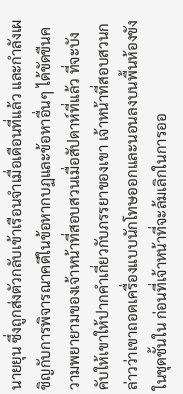นายยุน ซึ่งถูกส่งตัวกลับเข้าเรือนจำเมื่อเดือนที่แล้ว และกำลังเผชิญกับการพิจารณาคดีในข้อหากบฏและข้อหาอื่นๆ ได้ขัดขืนความพยายามของเจ้าหน้าที่สอบสวนเมื่อสัปดาห์ที่แล้ว ที่จะบังคับให้เขาให้ปากคำเกี่ยวกับภรรยาของเขา เจ้าหน้าที่สอบสวนกล่าวว่าเขาถอดเครื่องแบบนักโทษออกและนอนลงบนพื้นห้องขังในชุดชั้นใน ก่อนที่เจ้าหน้าที่จะล้มเลิกในการออ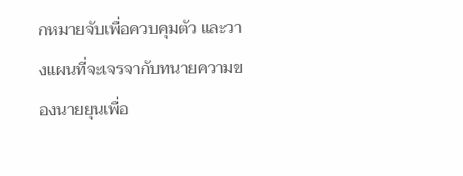กหมายจับเพื่อควบคุมตัว และวางแผนที่จะเจรจากับทนายความของนายยุนเพื่อ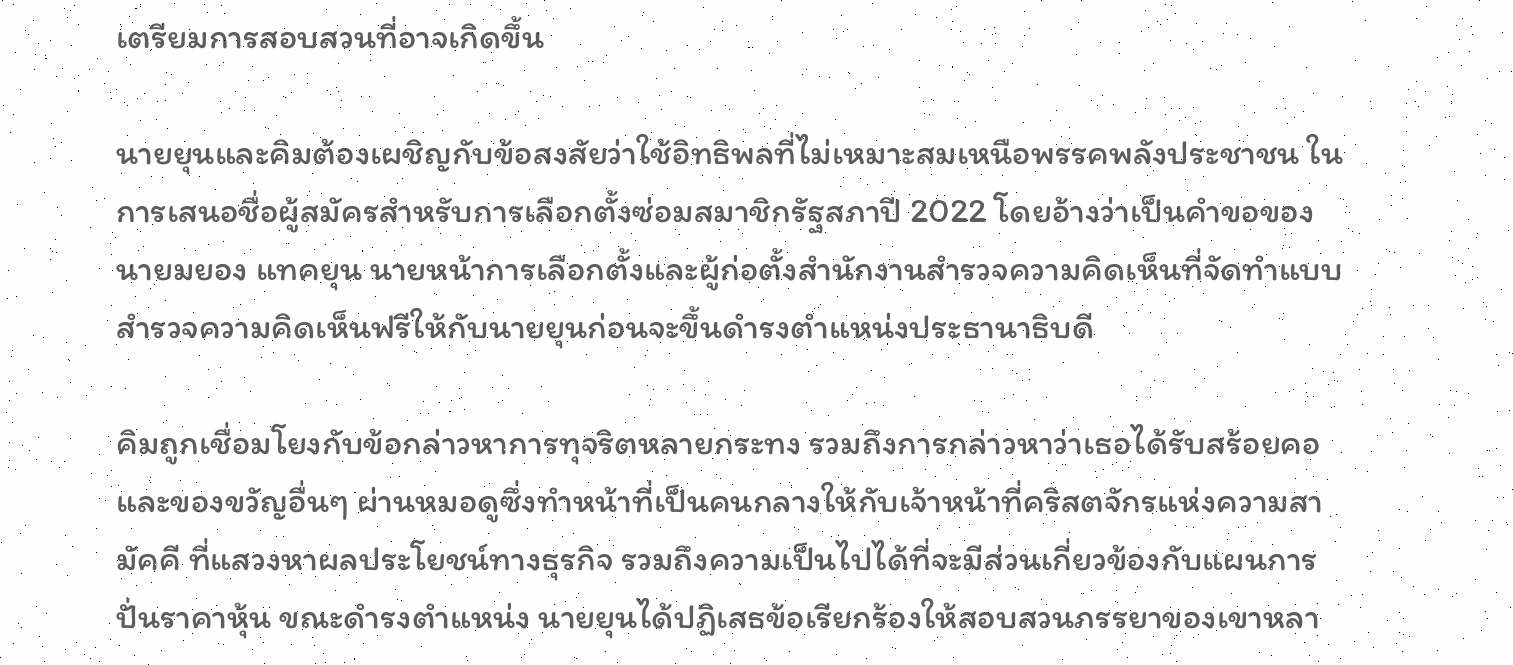เตรียมการสอบสวนที่อาจเกิดขึ้น

นายยุนและคิมต้องเผชิญกับข้อสงสัยว่าใช้อิทธิพลที่ไม่เหมาะสมเหนือพรรคพลังประชาชน ในการเสนอชื่อผู้สมัครสำหรับการเลือกตั้งซ่อมสมาชิกรัฐสภาปี 2022 โดยอ้างว่าเป็นคำขอของนายมยอง แทคยุน นายหน้าการเลือกตั้งและผู้ก่อตั้งสำนักงานสำรวจความคิดเห็นที่จัดทำแบบสำรวจความคิดเห็นฟรีให้กับนายยุนก่อนจะขึ้นดำรงตำแหน่งประธานาธิบดี

คิมถูกเชื่อมโยงกับข้อกล่าวหาการทุจริตหลายกระทง รวมถึงการกล่าวหาว่าเธอได้รับสร้อยคอและของขวัญอื่นๆ ผ่านหมอดูซึ่งทำหน้าที่เป็นคนกลางให้กับเจ้าหน้าที่คริสตจักรแห่งความสามัคคี ที่แสวงหาผลประโยชน์ทางธุรกิจ รวมถึงความเป็นไปได้ที่จะมีส่วนเกี่ยวข้องกับแผนการปั่นราคาหุ้น ขณะดำรงตำแหน่ง นายยุนได้ปฏิเสธข้อเรียกร้องให้สอบสวนภรรยาของเขาหลา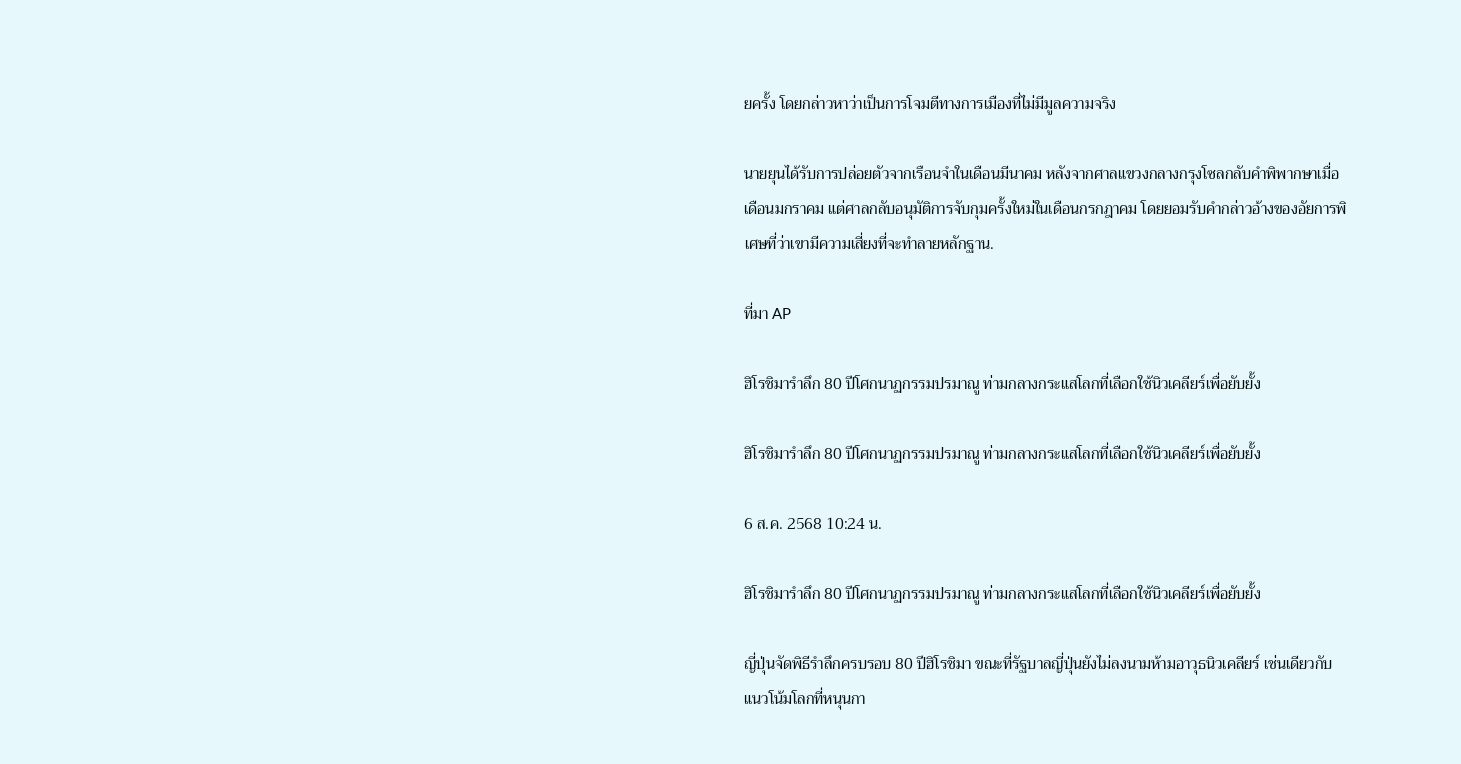ยครั้ง โดยกล่าวหาว่าเป็นการโจมตีทางการเมืองที่ไม่มีมูลความจริง

นายยุนได้รับการปล่อยตัวจากเรือนจำในเดือนมีนาคม หลังจากศาลแขวงกลางกรุงโซลกลับคำพิพากษาเมื่อเดือนมกราคม แต่ศาลกลับอนุมัติการจับกุมครั้งใหม่ในเดือนกรกฎาคม โดยยอมรับคำกล่าวอ้างของอัยการพิเศษที่ว่าเขามีความเสี่ยงที่จะทำลายหลักฐาน.

ที่มา AP

ฮิโรชิมารำลึก 80 ปีโศกนาฏกรรมปรมาณู ท่ามกลางกระแสโลกที่เลือกใช้นิวเคลียร์เพื่อยับยั้ง

ฮิโรชิมารำลึก 80 ปีโศกนาฏกรรมปรมาณู ท่ามกลางกระแสโลกที่เลือกใช้นิวเคลียร์เพื่อยับยั้ง

6 ส.ค. 2568 10:24 น.

ฮิโรชิมารำลึก 80 ปีโศกนาฏกรรมปรมาณู ท่ามกลางกระแสโลกที่เลือกใช้นิวเคลียร์เพื่อยับยั้ง

ญี่ปุ่นจัดพิธีรำลึกครบรอบ 80 ปีฮิโรชิมา ขณะที่รัฐบาลญี่ปุ่นยังไม่ลงนามห้ามอาวุธนิวเคลียร์ เช่นเดียวกับแนวโน้มโลกที่หนุนกา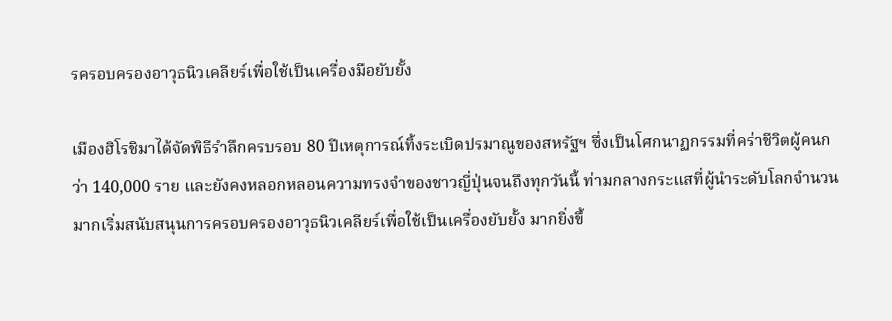รครอบครองอาวุธนิวเคลียร์เพื่อใช้เป็นเครื่องมือยับยั้ง

เมืองฮิโรชิมาได้จัดพิธีรำลึกครบรอบ 80 ปีเหตุการณ์ทิ้งระเบิดปรมาณูของสหรัฐฯ ซึ่งเป็นโศกนาฏกรรมที่คร่าชีวิตผู้คนกว่า 140,000 ราย และยังคงหลอกหลอนความทรงจำของชาวญี่ปุ่นจนถึงทุกวันนี้ ท่ามกลางกระแสที่ผู้นำระดับโลกจำนวนมากเริ่มสนับสนุนการครอบครองอาวุธนิวเคลียร์เพื่อใช้เป็นเครื่องยับยั้ง มากยิ่งขึ้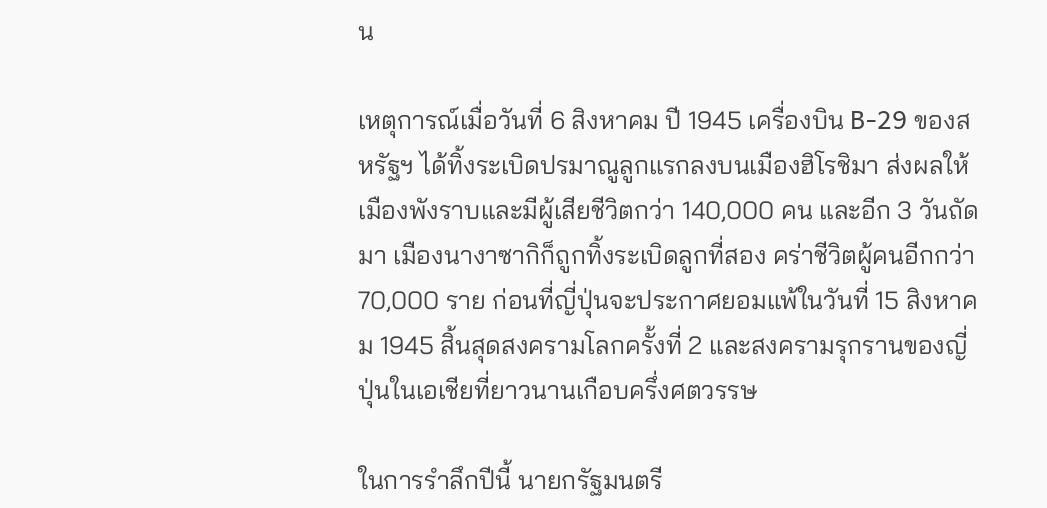น

เหตุการณ์เมื่อวันที่ 6 สิงหาคม ปี 1945 เครื่องบิน B-29 ของสหรัฐฯ ได้ทิ้งระเบิดปรมาณูลูกแรกลงบนเมืองฮิโรชิมา ส่งผลให้เมืองพังราบและมีผู้เสียชีวิตกว่า 140,000 คน และอีก 3 วันถัดมา เมืองนางาซากิก็ถูกทิ้งระเบิดลูกที่สอง คร่าชีวิตผู้คนอีกกว่า 70,000 ราย ก่อนที่ญี่ปุ่นจะประกาศยอมแพ้ในวันที่ 15 สิงหาคม 1945 สิ้นสุดสงครามโลกครั้งที่ 2 และสงครามรุกรานของญี่ปุ่นในเอเชียที่ยาวนานเกือบครึ่งศตวรรษ

ในการรำลึกปีนี้ นายกรัฐมนตรี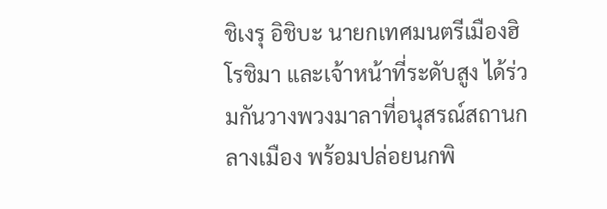ชิเงรุ อิชิบะ นายกเทศมนตรีเมืองฮิโรชิมา และเจ้าหน้าที่ระดับสูง ได้ร่วมกันวางพวงมาลาที่อนุสรณ์สถานกลางเมือง พร้อมปล่อยนกพิ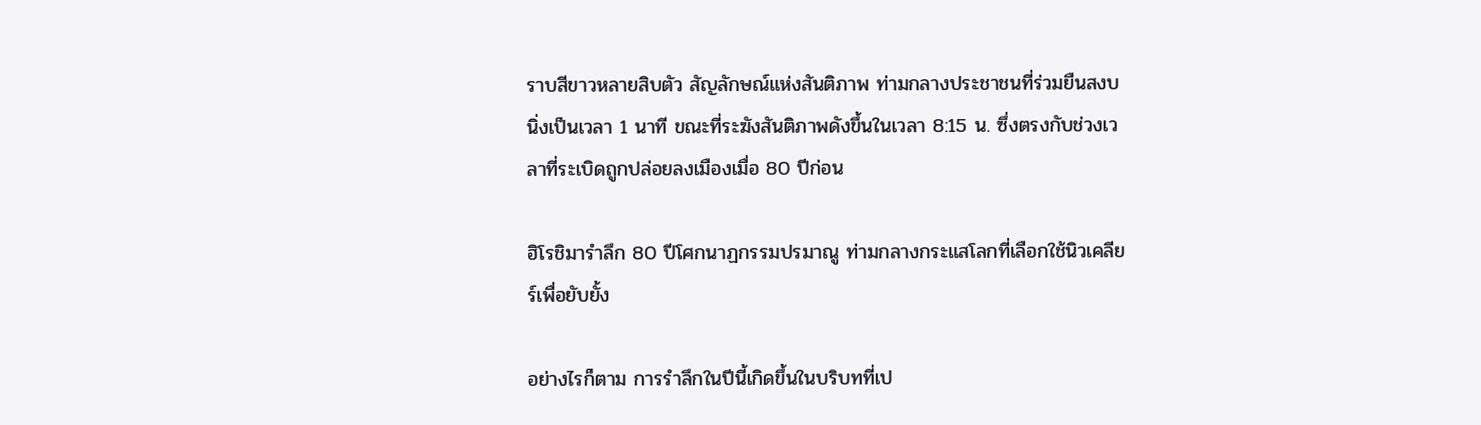ราบสีขาวหลายสิบตัว สัญลักษณ์แห่งสันติภาพ ท่ามกลางประชาชนที่ร่วมยืนสงบนิ่งเป็นเวลา 1 นาที ขณะที่ระฆังสันติภาพดังขึ้นในเวลา 8:15 น. ซึ่งตรงกับช่วงเวลาที่ระเบิดถูกปล่อยลงเมืองเมื่อ 80 ปีก่อน

ฮิโรชิมารำลึก 80 ปีโศกนาฏกรรมปรมาณู ท่ามกลางกระแสโลกที่เลือกใช้นิวเคลียร์เพื่อยับยั้ง

อย่างไรก็ตาม การรำลึกในปีนี้เกิดขึ้นในบริบทที่เป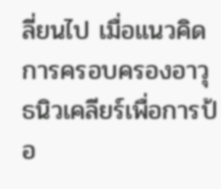ลี่ยนไป เมื่อแนวคิดการครอบครองอาวุธนิวเคลียร์เพื่อการป้อ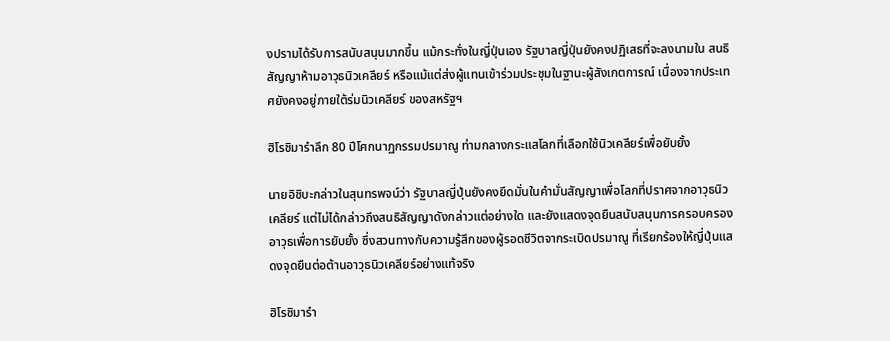งปรามได้รับการสนับสนุนมากขึ้น แม้กระทั่งในญี่ปุ่นเอง รัฐบาลญี่ปุ่นยังคงปฏิเสธที่จะลงนามใน สนธิสัญญาห้ามอาวุธนิวเคลียร์ หรือแม้แต่ส่งผู้แทนเข้าร่วมประชุมในฐานะผู้สังเกตการณ์ เนื่องจากประเทศยังคงอยู่ภายใต้ร่มนิวเคลียร์ ของสหรัฐฯ

ฮิโรชิมารำลึก 80 ปีโศกนาฏกรรมปรมาณู ท่ามกลางกระแสโลกที่เลือกใช้นิวเคลียร์เพื่อยับยั้ง

นายอิชิบะกล่าวในสุนทรพจน์ว่า รัฐบาลญี่ปุ่นยังคงยึดมั่นในคำมั่นสัญญาเพื่อโลกที่ปราศจากอาวุธนิวเคลียร์ แต่ไม่ได้กล่าวถึงสนธิสัญญาดังกล่าวแต่อย่างใด และยังแสดงจุดยืนสนับสนุนการครอบครองอาวุธเพื่อการยับยั้ง ซึ่งสวนทางกับความรู้สึกของผู้รอดชีวิตจากระเบิดปรมาณู ที่เรียกร้องให้ญี่ปุ่นแสดงจุดยืนต่อต้านอาวุธนิวเคลียร์อย่างแท้จริง

ฮิโรชิมารำ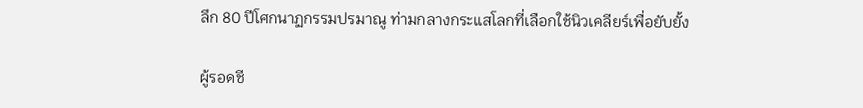ลึก 80 ปีโศกนาฏกรรมปรมาณู ท่ามกลางกระแสโลกที่เลือกใช้นิวเคลียร์เพื่อยับยั้ง

ผู้รอดชี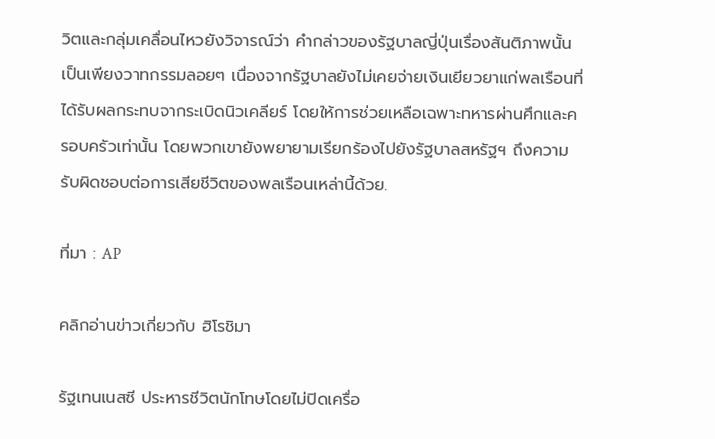วิตและกลุ่มเคลื่อนไหวยังวิจารณ์ว่า คำกล่าวของรัฐบาลญี่ปุ่นเรื่องสันติภาพนั้นเป็นเพียงวาทกรรมลอยๆ เนื่องจากรัฐบาลยังไม่เคยจ่ายเงินเยียวยาแก่พลเรือนที่ได้รับผลกระทบจากระเบิดนิวเคลียร์ โดยให้การช่วยเหลือเฉพาะทหารผ่านศึกและครอบครัวเท่านั้น โดยพวกเขายังพยายามเรียกร้องไปยังรัฐบาลสหรัฐฯ ถึงความรับผิดชอบต่อการเสียชีวิตของพลเรือนเหล่านี้ด้วย.

ที่มา : AP

คลิกอ่านข่าวเกี่ยวกับ ฮิโรชิมา

รัฐเทนเนสซี ประหารชีวิตนักโทษโดยไม่ปิดเครื่อ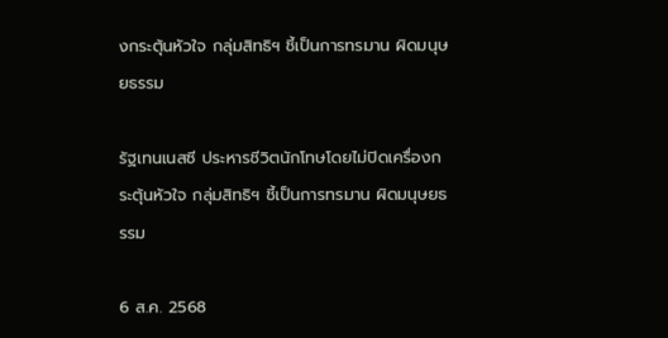งกระตุ้นหัวใจ กลุ่มสิทธิฯ ชี้เป็นการทรมาน ผิดมนุษยธรรม

รัฐเทนเนสซี ประหารชีวิตนักโทษโดยไม่ปิดเครื่องกระตุ้นหัวใจ กลุ่มสิทธิฯ ชี้เป็นการทรมาน ผิดมนุษยธรรม

6 ส.ค. 2568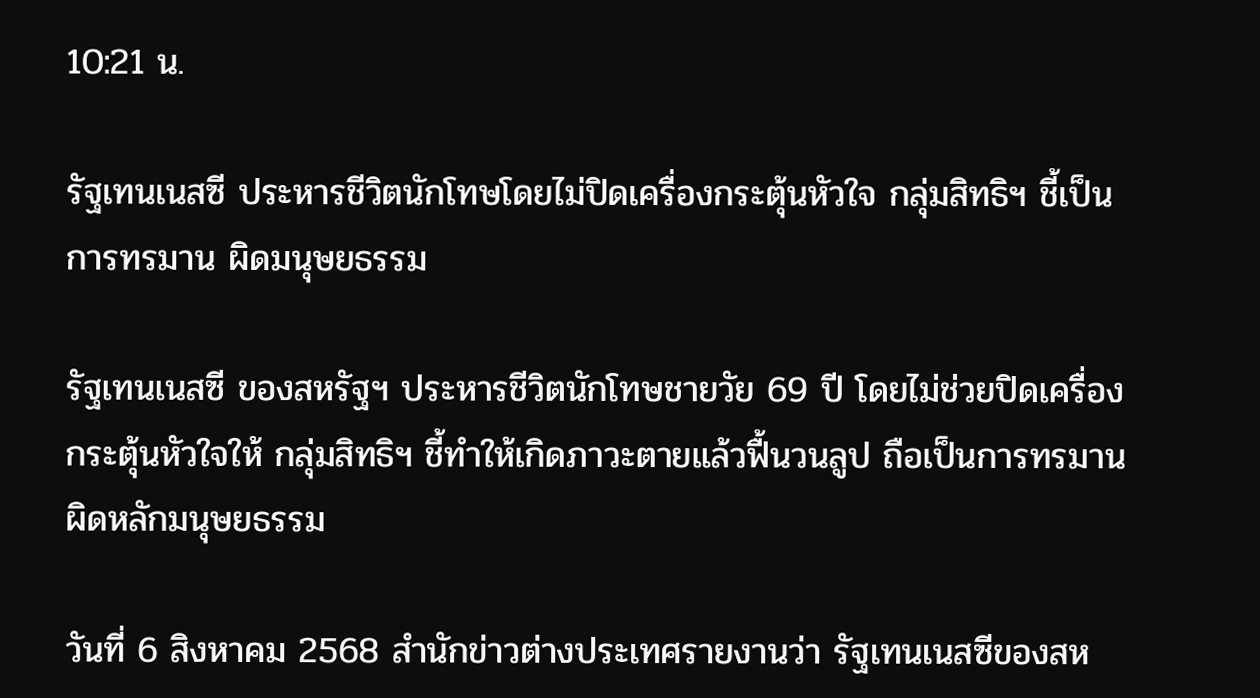10:21 น.

รัฐเทนเนสซี ประหารชีวิตนักโทษโดยไม่ปิดเครื่องกระตุ้นหัวใจ กลุ่มสิทธิฯ ชี้เป็นการทรมาน ผิดมนุษยธรรม

รัฐเทนเนสซี ของสหรัฐฯ ประหารชีวิตนักโทษชายวัย 69 ปี โดยไม่ช่วยปิดเครื่องกระตุ้นหัวใจให้ กลุ่มสิทธิฯ ชี้ทำให้เกิดภาวะตายแล้วฟื้นวนลูป ถือเป็นการทรมาน ผิดหลักมนุษยธรรม

วันที่ 6 สิงหาคม 2568 สำนักข่าวต่างประเทศรายงานว่า รัฐเทนเนสซีของสห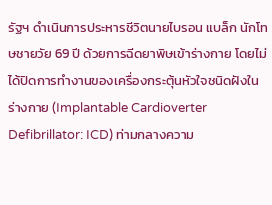รัฐฯ ดำเนินการประหารชีวิตนายไบรอน แบล็ก นักโทษชายวัย 69 ปี ด้วยการฉีดยาพิษเข้าร่างกาย โดยไม่ได้ปิดการทำงานของเครื่องกระตุ้นหัวใจชนิดฝังในร่างกาย (Implantable Cardioverter Defibrillator: ICD) ท่ามกลางความ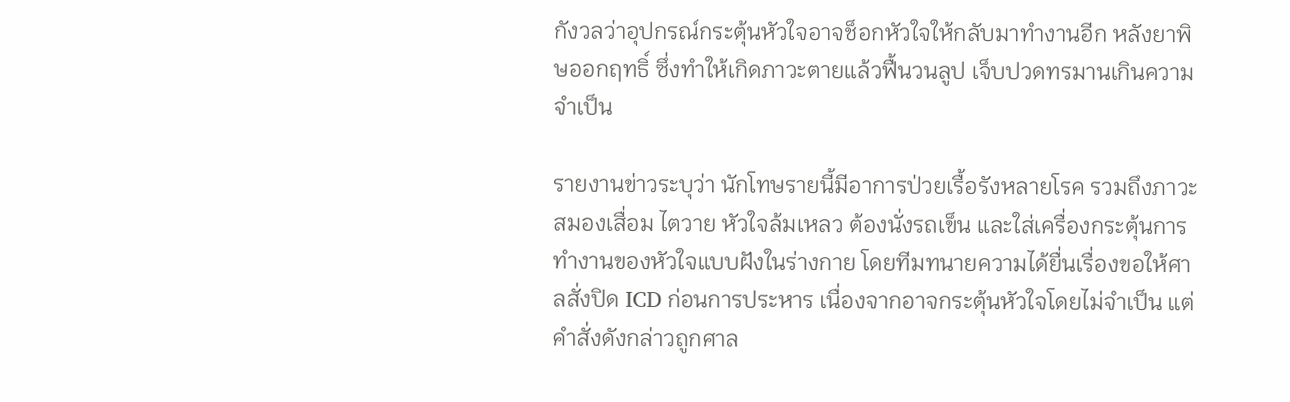กังวลว่าอุปกรณ์กระตุ้นหัวใจอาจช็อกหัวใจให้กลับมาทำงานอีก หลังยาพิษออกฤทธิ์ ซึ่งทำให้เกิดภาวะตายแล้วฟื้นวนลูป เจ็บปวดทรมานเกินความจำเป็น

รายงานข่าวระบุว่า นักโทษรายนี้มีอาการป่วยเรื้อรังหลายโรค รวมถึงภาวะสมองเสื่อม ไตวาย หัวใจล้มเหลว ต้องนั่งรถเข็น และใส่เครื่องกระตุ้นการทำงานของหัวใจแบบฝังในร่างกาย โดยทีมทนายความได้ยื่นเรื่องขอให้ศาลสั่งปิด ICD ก่อนการประหาร เนื่องจากอาจกระตุ้นหัวใจโดยไม่จำเป็น แต่คำสั่งดังกล่าวถูกศาล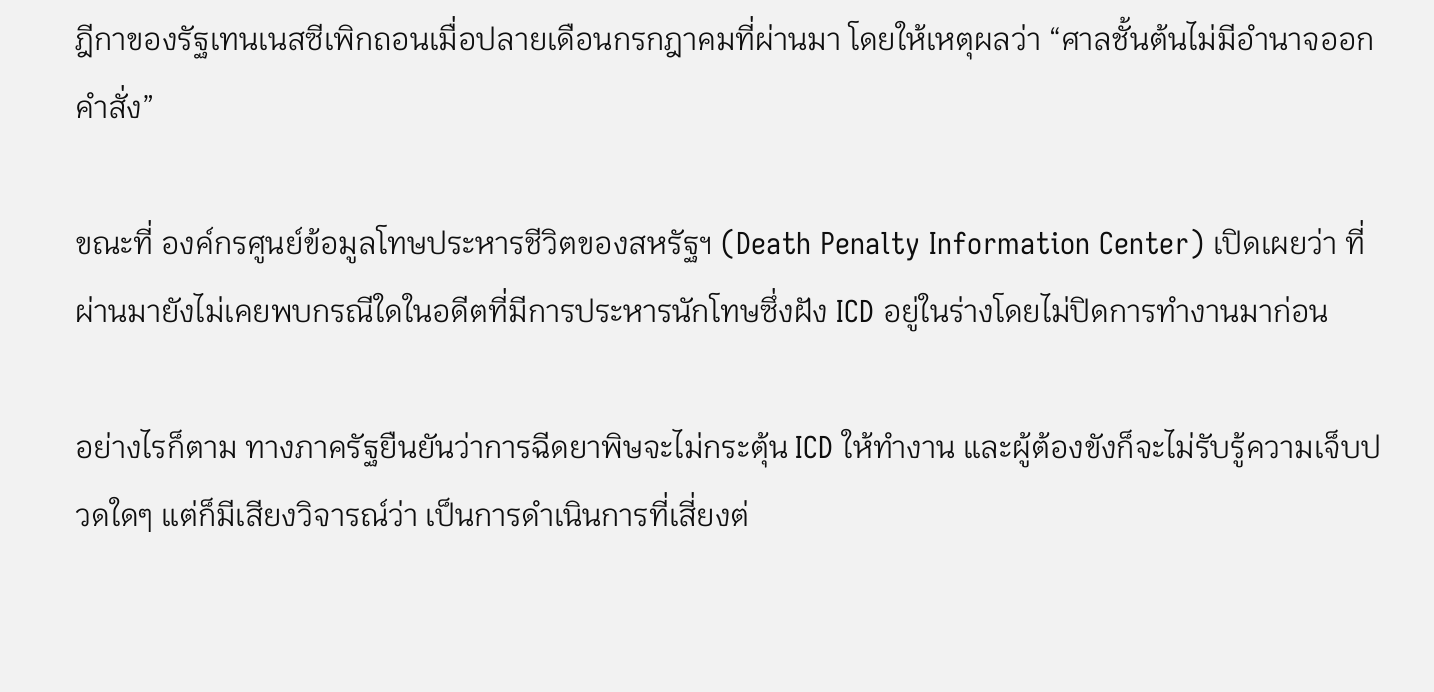ฎีกาของรัฐเทนเนสซีเพิกถอนเมื่อปลายเดือนกรกฎาคมที่ผ่านมา โดยให้เหตุผลว่า “ศาลชั้นต้นไม่มีอำนาจออกคำสั่ง”

ขณะที่ องค์กรศูนย์ข้อมูลโทษประหารชีวิตของสหรัฐฯ (Death Penalty Information Center) เปิดเผยว่า ที่ผ่านมายังไม่เคยพบกรณีใดในอดีตที่มีการประหารนักโทษซึ่งฝัง ICD อยู่ในร่างโดยไม่ปิดการทำงานมาก่อน

อย่างไรก็ตาม ทางภาครัฐยืนยันว่าการฉีดยาพิษจะไม่กระตุ้น ICD ให้ทำงาน และผู้ต้องขังก็จะไม่รับรู้ความเจ็บปวดใดๆ แต่ก็มีเสียงวิจารณ์ว่า เป็นการดำเนินการที่เสี่ยงต่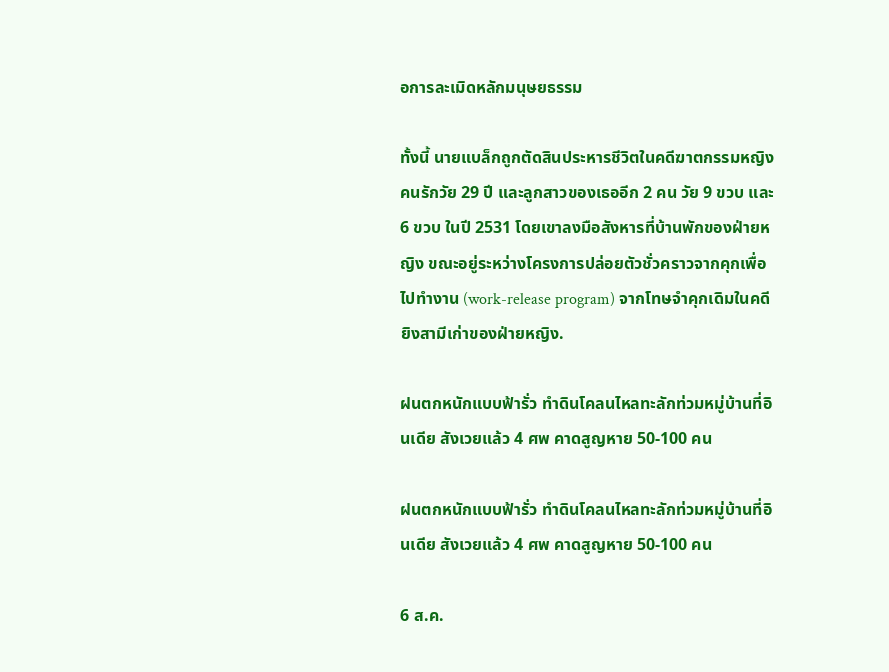อการละเมิดหลักมนุษยธรรม

ทั้งนี้ นายแบล็กถูกตัดสินประหารชีวิตในคดีฆาตกรรมหญิงคนรักวัย 29 ปี และลูกสาวของเธออีก 2 คน วัย 9 ขวบ และ 6 ขวบ ในปี 2531 โดยเขาลงมือสังหารที่บ้านพักของฝ่ายหญิง ขณะอยู่ระหว่างโครงการปล่อยตัวชั่วคราวจากคุกเพื่อไปทำงาน (work-release program) จากโทษจำคุกเดิมในคดียิงสามีเก่าของฝ่ายหญิง.

ฝนตกหนักแบบฟ้ารั่ว ทำดินโคลนไหลทะลักท่วมหมู่บ้านที่อินเดีย สังเวยแล้ว 4 ศพ คาดสูญหาย 50-100 คน

ฝนตกหนักแบบฟ้ารั่ว ทำดินโคลนไหลทะลักท่วมหมู่บ้านที่อินเดีย สังเวยแล้ว 4 ศพ คาดสูญหาย 50-100 คน

6 ส.ค.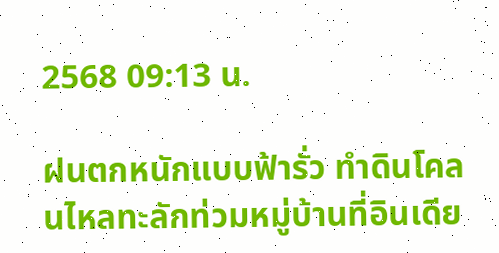2568 09:13 น.

ฝนตกหนักแบบฟ้ารั่ว ทำดินโคลนไหลทะลักท่วมหมู่บ้านที่อินเดีย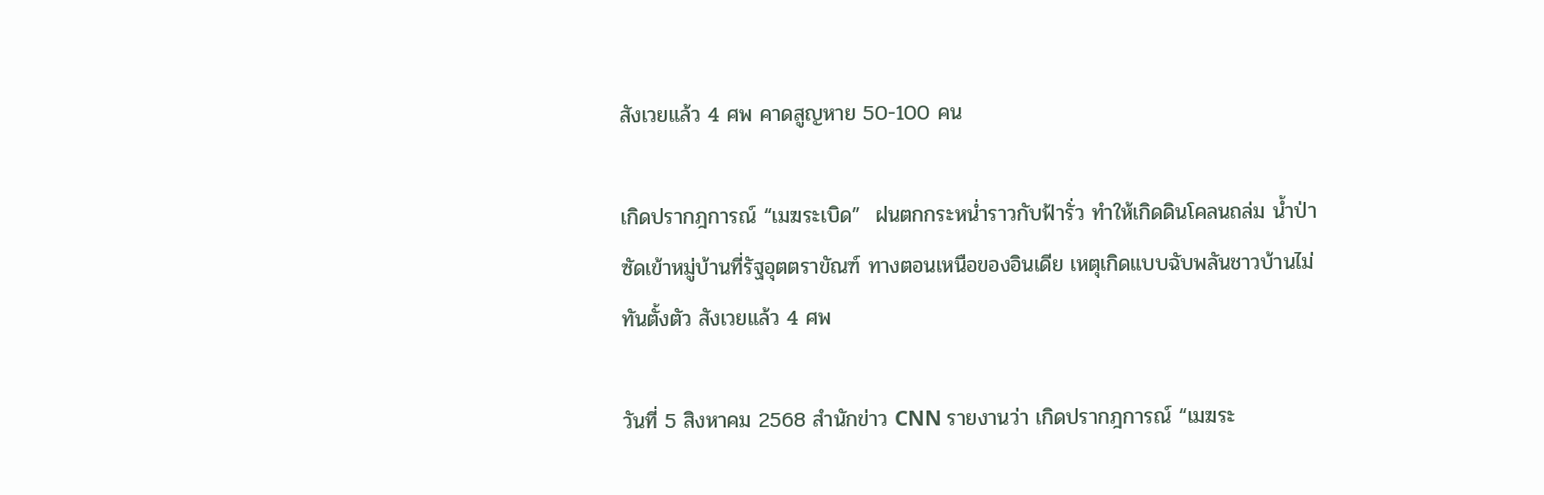สังเวยแล้ว 4 ศพ คาดสูญหาย 50-100 คน

เกิดปรากฎการณ์ “เมฆระเบิด”  ฝนตกกระหน่ำราวกับฟ้ารั่ว ทำให้เกิดดินโคลนถล่ม น้ำป่าซัดเข้าหมู่บ้านที่รัฐอุตตราขัณฑ์ ทางตอนเหนือของอินเดีย เหตุเกิดแบบฉับพลันชาวบ้านไม่ทันตั้งตัว สังเวยแล้ว 4 ศพ

วันที่ 5 สิงหาคม 2568 สำนักข่าว CNN รายงานว่า เกิดปรากฎการณ์ “เมฆระ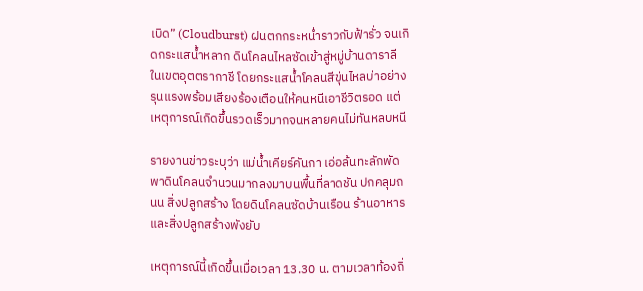เบิด” (Cloudburst) ฝนตกกระหน่ำราวกับฟ้ารั่ว จนเกิดกระแสน้ำหลาก ดินโคลนไหลซัดเข้าสู่หมู่บ้านดาราลี ในเขตอุตตรากาชี โดยกระแสน้ำโคลนสีขุ่นไหลบ่าอย่างรุนแรงพร้อมเสียงร้องเตือนให้คนหนีเอาชีวิตรอด แต่เหตุการณ์เกิดขึ้นรวดเร็วมากจนหลายคนไม่ทันหลบหนี

รายงานข่าวระบุว่า แม่น้ำเคียร์คันกา เอ่อล้นทะลักพัดพาดินโคลนจำนวนมากลงมาบนพื้นที่ลาดชัน ปกคลุมถนน สิ่งปลูกสร้าง โดยดินโคลนซัดบ้านเรือน ร้านอาหาร และสิ่งปลูกสร้างพังยับ

เหตุการณ์นี้เกิดขึ้นเมื่อเวลา 13.30 น. ตามเวลาท้องถิ่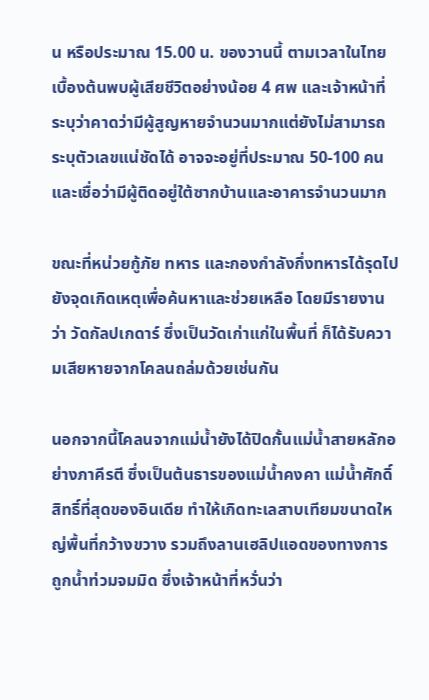น หรือประมาณ 15.00 น. ของวานนี้ ตามเวลาในไทย เบื้องต้นพบผู้เสียชีวิตอย่างน้อย 4 ศพ และเจ้าหน้าที่ระบุว่าคาดว่ามีผู้สูญหายจำนวนมากแต่ยังไม่สามารถระบุตัวเลขแน่ชัดได้ อาจจะอยู่ที่ประมาณ 50-100 คน และเชื่อว่ามีผู้ติดอยู่ใต้ซากบ้านและอาคารจำนวนมาก

ขณะที่หน่วยกู้ภัย ทหาร และกองกำลังกึ่งทหารได้รุดไปยังจุดเกิดเหตุเพื่อค้นหาและช่วยเหลือ โดยมีรายงานว่า วัดกัลปเกดาร์ ซึ่งเป็นวัดเก่าแก่ในพื้นที่ ก็ได้รับความเสียหายจากโคลนถล่มด้วยเช่นกัน

นอกจากนี้โคลนจากแม่น้ำยังได้ปิดกั้นแม่น้ำสายหลักอย่างภาคีรตี ซึ่งเป็นต้นธารของแม่น้ำคงคา แม่น้ำศักดิ์สิทธิ์ที่สุดของอินเดีย ทำให้เกิดทะเลสาบเทียมขนาดใหญ่พื้นที่กว้างขวาง รวมถึงลานเฮลิปแอดของทางการ ถูกน้ำท่วมจมมิด ซึ่งเจ้าหน้าที่หวั่นว่า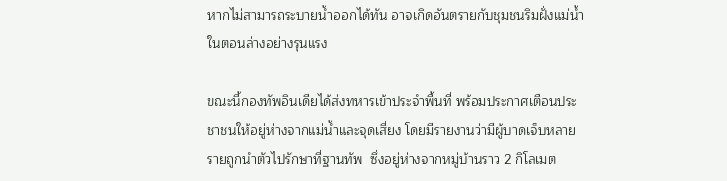หากไม่สามารถระบายน้ำออกได้ทัน อาจเกิดอันตรายกับชุมชนริมฝั่งแม่น้ำในตอนล่างอย่างรุนแรง

ขณะนี้กองทัพอินเดียได้ส่งทหารเข้าประจำพื้นที่ พร้อมประกาศเตือนประชาชนให้อยู่ห่างจากแม่น้ำและจุดเสี่ยง โดยมีรายงานว่ามีผู้บาดเจ็บหลายรายถูกนำตัวไปรักษาที่ฐานทัพ  ซึ่งอยู่ห่างจากหมู่บ้านราว 2 กิโลเมต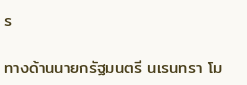ร

ทางด้านนายกรัฐมนตรี นเรนทรา โม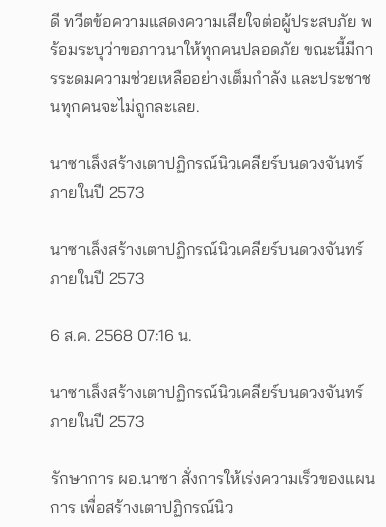ดี ทวีตข้อความแสดงความเสียใจต่อผู้ประสบภัย พร้อมระบุว่าขอภาวนาให้ทุกคนปลอดภัย ขณะนี้มีการระดมความช่วยเหลืออย่างเต็มกำลัง และประชาชนทุกคนจะไม่ถูกละเลย.

นาซาเล็งสร้างเตาปฏิกรณ์นิวเคลียร์บนดวงจันทร์ภายในปี 2573

นาซาเล็งสร้างเตาปฏิกรณ์นิวเคลียร์บนดวงจันทร์ภายในปี 2573

6 ส.ค. 2568 07:16 น.

นาซาเล็งสร้างเตาปฏิกรณ์นิวเคลียร์บนดวงจันทร์ภายในปี 2573

รักษาการ ผอ.นาซา สั่งการให้เร่งความเร็วของแผนการ เพื่อสร้างเตาปฏิกรณ์นิว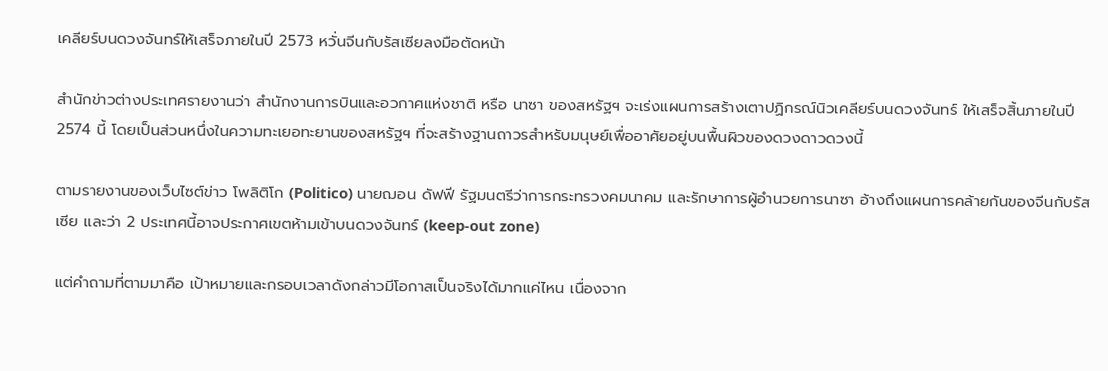เคลียร์บนดวงจันทร์ให้เสร็จภายในปี 2573 หวั่นจีนกับรัสเซียลงมือตัดหน้า

สำนักข่าวต่างประเทศรายงานว่า สำนักงานการบินและอวกาศแห่งชาติ หรือ นาซา ของสหรัฐฯ จะเร่งแผนการสร้างเตาปฏิกรณ์นิวเคลียร์บนดวงจันทร์ ให้เสร็จสิ้นภายในปี 2574 นี้ โดยเป็นส่วนหนึ่งในความทะเยอทะยานของสหรัฐฯ ที่จะสร้างฐานถาวรสำหรับมนุษย์เพื่ออาศัยอยู่บนพื้นผิวของดวงดาวดวงนี้

ตามรายงานของเว็บไซต์ข่าว โพลิติโก (Politico) นายฌอน ดัฟฟี รัฐมนตรีว่าการกระทรวงคมนาคม และรักษาการผู้อำนวยการนาซา อ้างถึงแผนการคล้ายกันของจีนกับรัสเซีย และว่า 2 ประเทศนี้อาจประกาศเขตห้ามเข้าบนดวงจันทร์ (keep-out zone)

แต่คำถามที่ตามมาคือ เป้าหมายและกรอบเวลาดังกล่าวมีโอกาสเป็นจริงได้มากแค่ไหน เนื่องจาก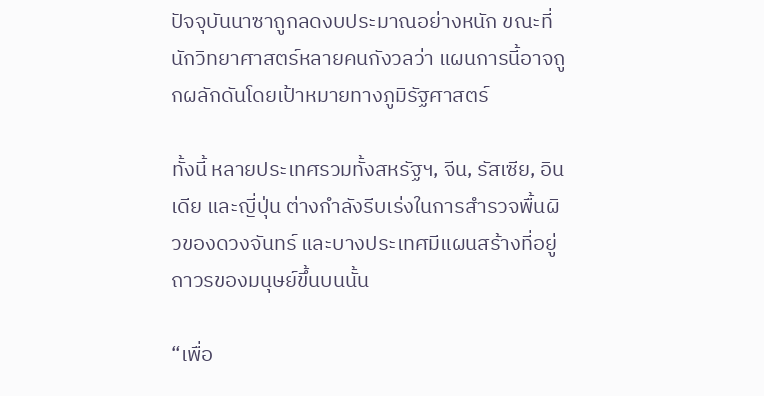ปัจจุบันนาซาถูกลดงบประมาณอย่างหนัก ขณะที่นักวิทยาศาสตร์หลายคนกังวลว่า แผนการนี้อาจถูกผลักดันโดยเป้าหมายทางภูมิรัฐศาสตร์

ทั้งนี้ หลายประเทศรวมทั้งสหรัฐฯ, จีน, รัสเซีย, อินเดีย และญี่ปุ่น ต่างกำลังรีบเร่งในการสำรวจพื้นผิวของดวงจันทร์ และบางประเทศมีแผนสร้างที่อยู่ถาวรของมนุษย์ขึ้นบนนั้น

“เพื่อ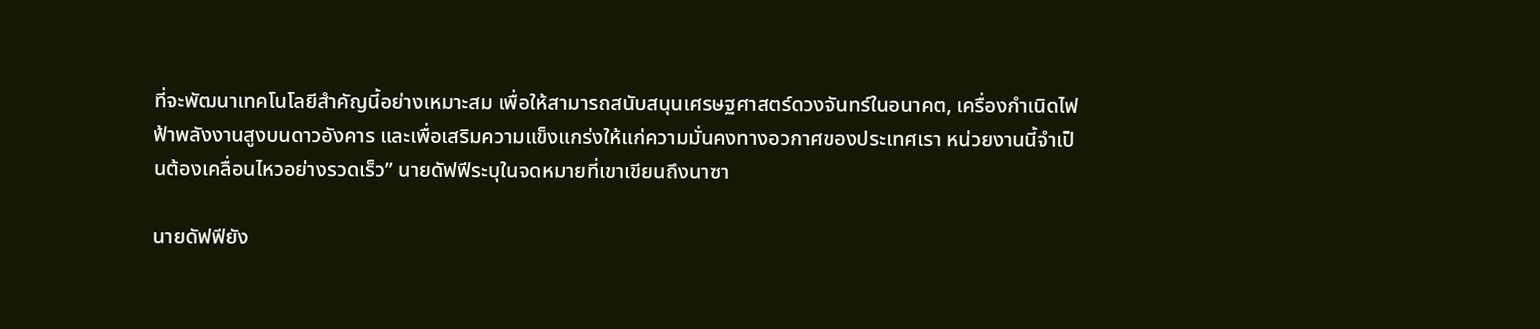ที่จะพัฒนาเทคโนโลยีสำคัญนี้อย่างเหมาะสม เพื่อให้สามารถสนับสนุนเศรษฐศาสตร์ดวงจันทร์ในอนาคต, เครื่องกำเนิดไฟฟ้าพลังงานสูงบนดาวอังคาร และเพื่อเสริมความแข็งแกร่งให้แก่ความมั่นคงทางอวกาศของประเทศเรา หน่วยงานนี้จำเป็นต้องเคลื่อนไหวอย่างรวดเร็ว” นายดัฟฟีระบุในจดหมายที่เขาเขียนถึงนาซา

นายดัฟฟียัง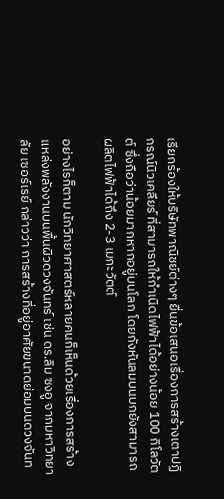เรียกร้องให้บริษัทพาณิชย์ต่างๆ ยื่นข้อเสนอเรื่องการสร้างเตาปฏิกรณ์นิวเคลียร์ ที่สามารถให้กำเนิดไฟฟ้าได้อย่างน้อย 100 กิโลวัตต์ ซึ่งถือว่าน้อยมากหากอยู่บนโลก โดยกังหันลมบนบกยังสามารถผลิตไฟฟ้าได้ถึง 2-3 เมกะวัตต์

อย่างไรก็ตาม นักวิทยาศาสตร์หลายคนก็เห็นด้วยเรื่องการสร้างแหล่งพลังงานบนพื้นผิวดวงจันทร์ เช่น ดร.ลิม ซงอู จากมหาวิทยาลัย เซอร์เรย์ กล่าวว่า การสร้างที่อยู่อาศัยขนาดย่อมบนดวงจันท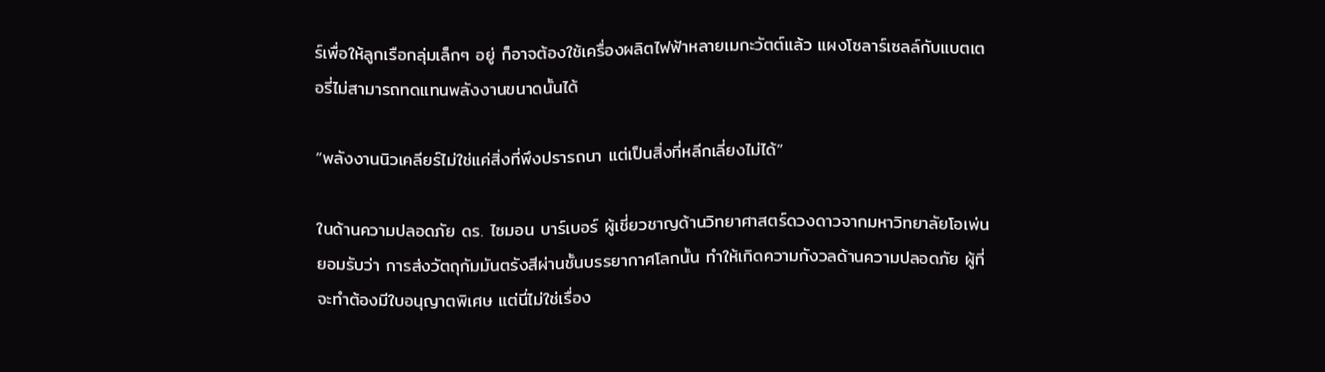ร์เพื่อให้ลูกเรือกลุ่มเล็กๆ อยู่ ก็อาจต้องใช้เครื่องผลิตไฟฟ้าหลายเมกะวัตต์แล้ว แผงโซลาร์เซลล์กับแบตเตอรี่ไม่สามารถทดแทนพลังงานขนาดนั้นได้

“พลังงานนิวเคลียร์ไม่ใช่แค่สิ่งที่พึงปรารถนา แต่เป็นสิ่งที่หลีกเลี่ยงไม่ได้”

ในด้านความปลอดภัย ดร. ไซมอน บาร์เบอร์ ผู้เชี่ยวชาญด้านวิทยาศาสตร์ดวงดาวจากมหาวิทยาลัยโอเพ่น ยอมรับว่า การส่งวัตถุกัมมันตรังสีผ่านชั้นบรรยากาศโลกนั้น ทำให้เกิดความกังวลด้านความปลอดภัย ผู้ที่จะทำต้องมีใบอนุญาตพิเศษ แต่นี่ไม่ใช่เรื่อง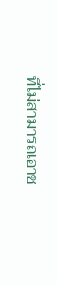ที่ไม่สามารถเอาช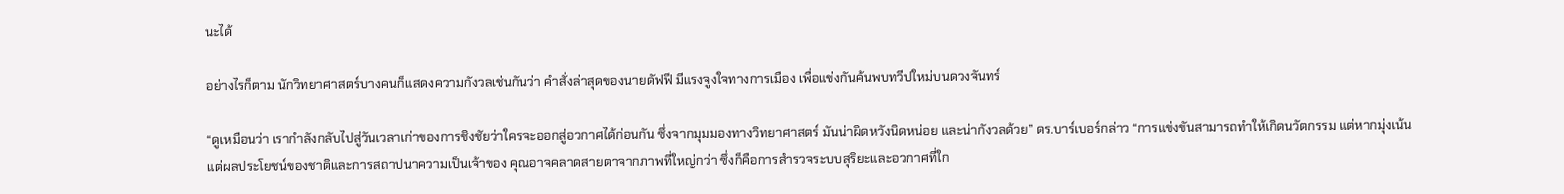นะได้

อย่างไรก็ตาม นักวิทยาศาสตร์บางคนก็แสดงความกังวลเช่นกันว่า คำสั่งล่าสุดของนายดัฟฟี มีแรงจูงใจทางการเมือง เพื่อแข่งกันค้นพบทวีปใหม่บนดวงจันทร์

“ดูเหมือนว่า เรากำลังกลับไปสู่วันเวลาเก่าของการชิงชัยว่าใครจะออกสู่อวกาศได้ก่อนกัน ซึ่งจากมุมมองทางวิทยาศาสตร์ มันน่าผิดหวังนิดหน่อย และน่ากังวลด้วย” ดร.บาร์เบอร์กล่าว “การแข่งขันสามารถทำให้เกิดนวัตกรรม แต่หากมุ่งเน้นแต่ผลประโยชน์ของชาติและการสถาปนาความเป็นเจ้าของ คุณอาจคลาดสายตาจากภาพที่ใหญ่กว่า ซึ่งก็คือการสำรวจระบบสุริยะและอวกาศที่ใก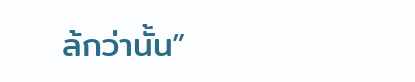ล้กว่านั้น”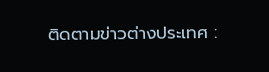ติดตามข่าวต่างประเทศ :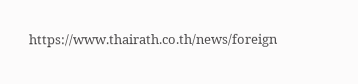https://www.thairath.co.th/news/foreign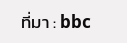ที่มา : bbc